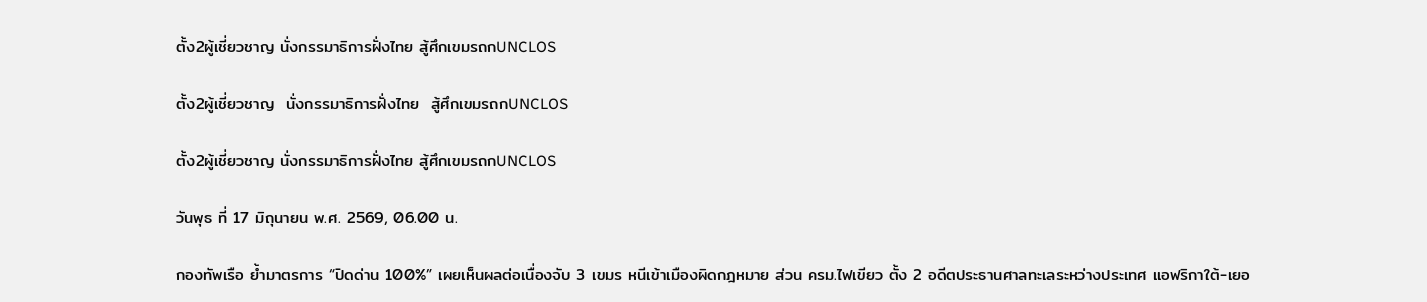ตั้ง2ผู้เชี่ยวชาญ นั่งกรรมาธิการฝั่งไทย สู้ศึกเขมรถกUNCLOS

ตั้ง2ผู้เชี่ยวชาญ  นั่งกรรมาธิการฝั่งไทย  สู้ศึกเขมรถกUNCLOS

ตั้ง2ผู้เชี่ยวชาญ นั่งกรรมาธิการฝั่งไทย สู้ศึกเขมรถกUNCLOS

วันพุธ ที่ 17 มิถุนายน พ.ศ. 2569, 06.00 น.

กองทัพเรือ ย้ำมาตรการ “ปิดด่าน 100%” เผยเห็นผลต่อเนื่องจับ 3 เขมร หนีเข้าเมืองผิดกฎหมาย ส่วน ครม.ไฟเขียว ตั้ง 2 อดีตประธานศาลทะเลระหว่างประเทศ แอฟริกาใต้-เยอ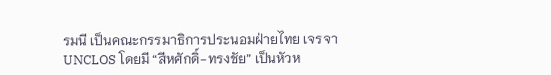รมนี เป็นคณะกรรมาธิการประนอมฝ่ายไทย เจรจา UNCLOS โดยมี “สีหศักดิ์-ทรงชัย” เป็นหัวห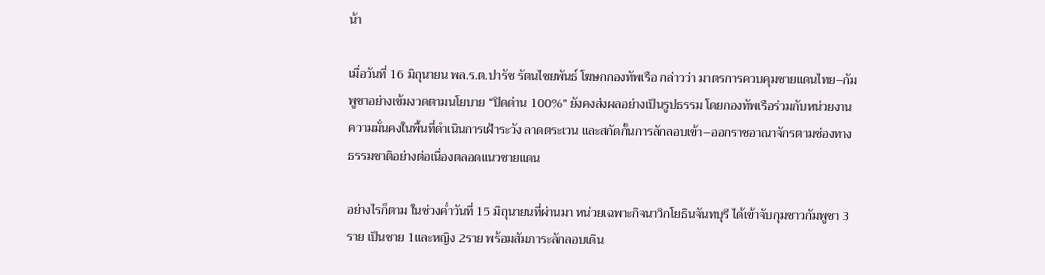น้า

เมื่อวันที่ 16 มิถุนายน พล.ร.ต.ปารัช รัตนไชยพันธ์ โฆษกกองทัพเรือ กล่าวว่า มาตรการควบคุมชายแดนไทย–กัมพูชาอย่างเข้มงวดตามนโยบาย “ปิดด่าน 100%” ยังคงส่งผลอย่างเป็นรูปธรรม โดยกองทัพเรือร่วมกับหน่วยงานความมั่นคงในพื้นที่ดำเนินการเฝ้าระวัง ลาดตระเวน และสกัดกั้นการลักลอบเข้า–ออกราชอาณาจักรตามช่องทางธรรมชาติอย่างต่อเนื่องตลอดแนวชายแดน

อย่างไรก็ตาม ในช่วงค่ำวันที่ 15 มิถุนายนที่ผ่านมา หน่วยเฉพาะกิจนาวิกโยธินจันทบุรี ได้เข้าจับกุมชาวกัมพูชา 3 ราย เป็นชาย 1และหญิง 2ราย พร้อมสัมภาระลักลอบเดิน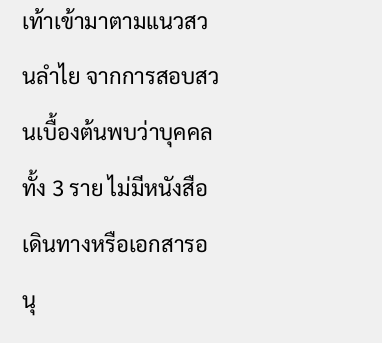เท้าเข้ามาตามแนวสวนลำไย จากการสอบสวนเบื้องต้นพบว่าบุคคลทั้ง 3 ราย ไม่มีหนังสือเดินทางหรือเอกสารอนุ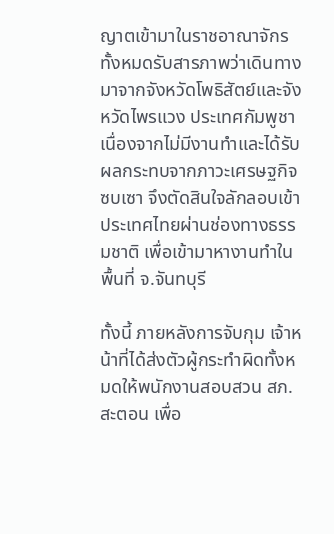ญาตเข้ามาในราชอาณาจักร ทั้งหมดรับสารภาพว่าเดินทางมาจากจังหวัดโพธิสัตย์และจังหวัดไพรแวง ประเทศกัมพูชา เนื่องจากไม่มีงานทำและได้รับผลกระทบจากภาวะเศรษฐกิจซบเซา จึงตัดสินใจลักลอบเข้าประเทศไทยผ่านช่องทางธรรมชาติ เพื่อเข้ามาหางานทำในพื้นที่ จ.จันทบุรี

ทั้งนี้ ภายหลังการจับกุม เจ้าหน้าที่ได้ส่งตัวผู้กระทำผิดทั้งหมดให้พนักงานสอบสวน สภ.สะตอน เพื่อ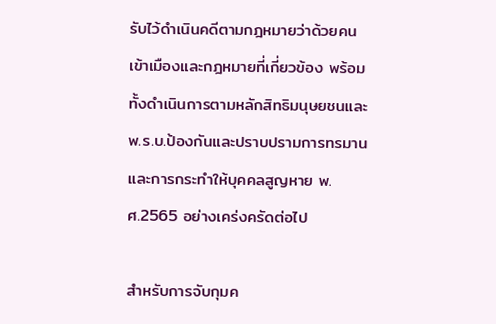รับไว้ดำเนินคดีตามกฎหมายว่าด้วยคนเข้าเมืองและกฎหมายที่เกี่ยวข้อง พร้อมทั้งดำเนินการตามหลักสิทธิมนุษยชนและพ.ร.บ.ป้องกันและปราบปรามการทรมานและการกระทำให้บุคคลสูญหาย พ.ศ.2565 อย่างเคร่งครัดต่อไป

สำหรับการจับกุมค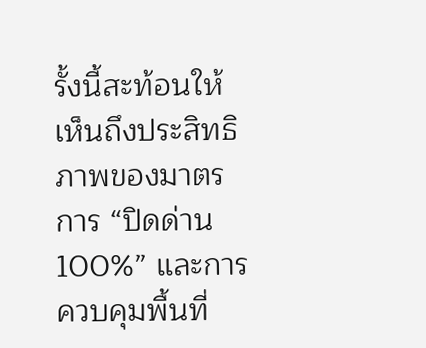รั้งนี้สะท้อนให้เห็นถึงประสิทธิภาพของมาตรการ “ปิดด่าน 100%” และการควบคุมพื้นที่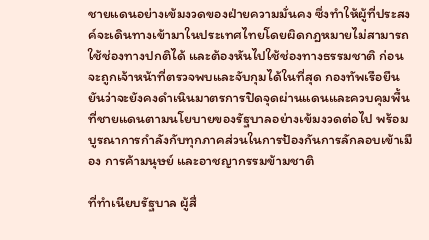ชายแดนอย่างเข้มงวดของฝ่ายความมั่นคง ซึ่งทำให้ผู้ที่ประสงค์จะเดินทางเข้ามาในประเทศไทยโดยผิดกฎหมายไม่สามารถใช้ช่องทางปกติได้ และต้องหันไปใช้ช่องทางธรรมชาติ ก่อนจะถูกเจ้าหน้าที่ตรวจพบและจับกุมได้ในที่สุด กองทัพเรือยืนยันว่าจะยังคงดำเนินมาตรการปิดจุดผ่านแดนและควบคุมพื้นที่ชายแดนตามนโยบายของรัฐบาลอย่างเข้มงวดต่อไป พร้อมบูรณาการกำลังกับทุกภาคส่วนในการป้องกันการลักลอบเข้าเมือง การค้ามนุษย์ และอาชญากรรมข้ามชาติ

ที่ทำเนียบรัฐบาล ผู้สื่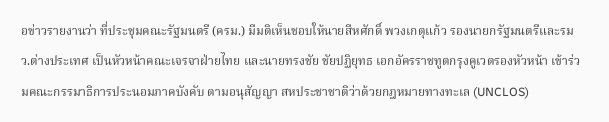อข่าวรายงานว่า ที่ประชุมคณะรัฐมนตรี (ครม.) มีมติเห็นชอบให้นายสีหศักดิ์ พวงเกตุแก้ว รองนายกรัฐมนตรีและรมว.ต่างประเทศ เป็นหัวหน้าคณะเจรจาฝ่ายไทย และนายทรงชัย ชัยปฏิยุทธ เอกอัครราชทูตกรุงคูเวตรองหัวหน้า เข้าร่วมคณะกรรมาธิการประนอมภาคบังคับ ตามอนุสัญญา สหประชาชาติว่าด้วยกฎหมายทางทะเล (UNCLOS)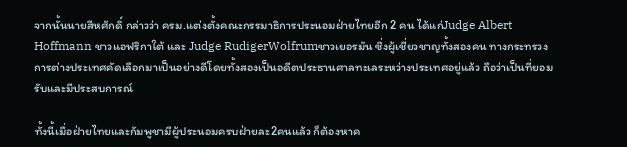จากนั้นนายสีหศักดิ์ กล่าวว่า ครม.แต่งตั้งคณะกรรมาธิการประนอมฝ่ายไทยอีก 2 คน ได้แก่Judge Albert Hoffmann ชาวแอฟริกาใต้ และ Judge RudigerWolfrumชาวเยอรมัน ซึ่งผู้เชี่ยวชาญทั้งสองคน ทางกระทรวงการต่างประเทศคัดเลือกมาเป็นอย่างดีโดยทั้งสองเป็นอดีตประธานศาลทะเลระหว่างประเทศอยู่แล้ว ถือว่าเป็นที่ยอมรับและมีประสบการณ์

ทั้งนี้เมื่อฝ่ายไทยและกัมพูชามีผู้ประนอมครบฝ่ายละ2คนแล้ว ก็ต้องหาค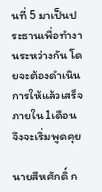นที่ 5 มาเป็นประธานเพื่อทำงานระหว่างกัน โดยจะต้องดำเนินการให้แล้วเสร็จภายใน1เดือน จึงจะเริ่มพูดคุย

นายสีหศักดิ์ ก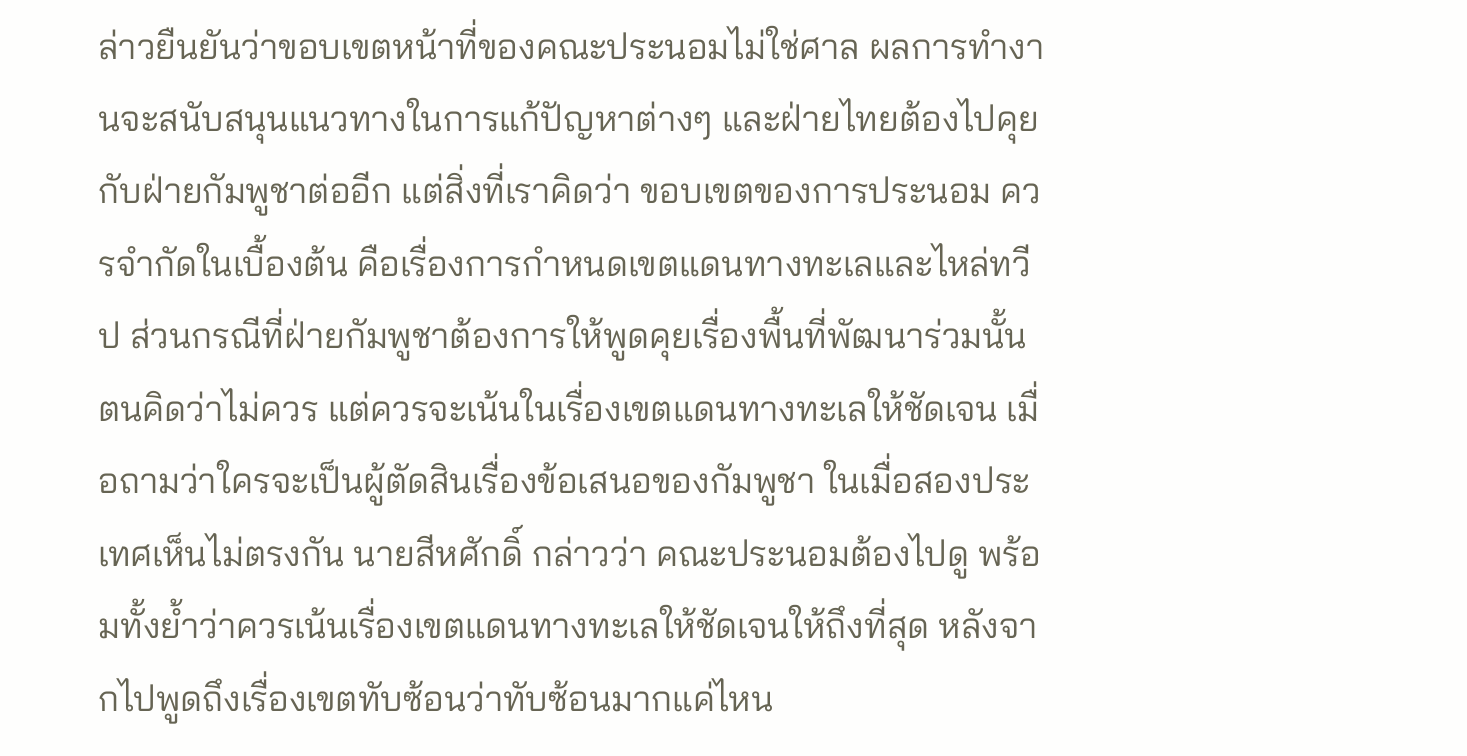ล่าวยืนยันว่าขอบเขตหน้าที่ของคณะประนอมไม่ใช่ศาล ผลการทำงานจะสนับสนุนแนวทางในการแก้ปัญหาต่างๆ และฝ่ายไทยต้องไปคุยกับฝ่ายกัมพูชาต่ออีก แต่สิ่งที่เราคิดว่า ขอบเขตของการประนอม ควรจำกัดในเบื้องต้น คือเรื่องการกำหนดเขตแดนทางทะเลและไหล่ทวีป ส่วนกรณีที่ฝ่ายกัมพูชาต้องการให้พูดคุยเรื่องพื้นที่พัฒนาร่วมนั้น ตนคิดว่าไม่ควร แต่ควรจะเน้นในเรื่องเขตแดนทางทะเลให้ชัดเจน เมื่อถามว่าใครจะเป็นผู้ตัดสินเรื่องข้อเสนอของกัมพูชา ในเมื่อสองประเทศเห็นไม่ตรงกัน นายสีหศักดิ์ กล่าวว่า คณะประนอมต้องไปดู พร้อมทั้งย้ำว่าควรเน้นเรื่องเขตแดนทางทะเลให้ชัดเจนให้ถึงที่สุด หลังจากไปพูดถึงเรื่องเขตทับซ้อนว่าทับซ้อนมากแค่ไหน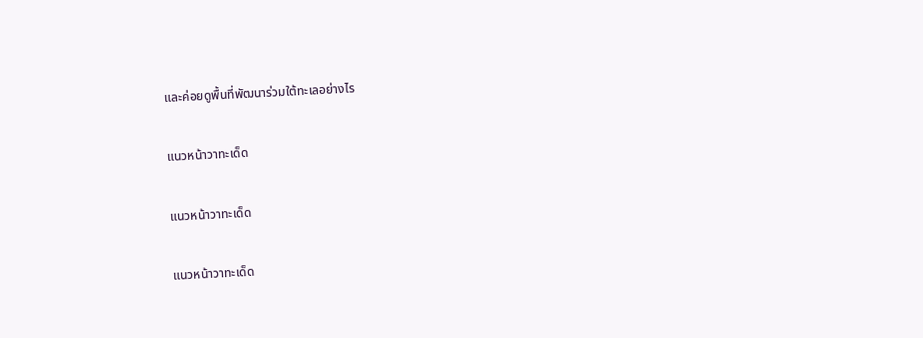และค่อยดูพื้นที่พัฒนาร่วมใต้ทะเลอย่างไร

แนวหน้าวาทะเด็ด

แนวหน้าวาทะเด็ด

แนวหน้าวาทะเด็ด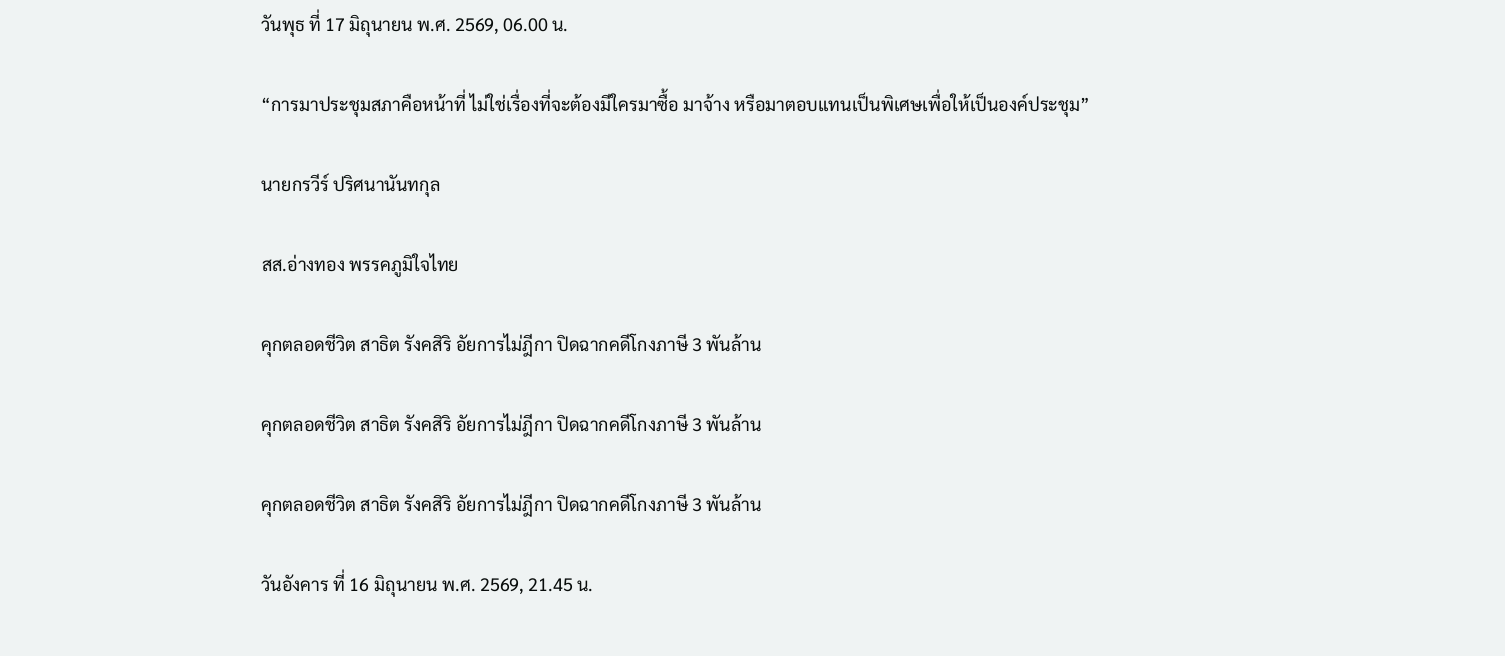วันพุธ ที่ 17 มิถุนายน พ.ศ. 2569, 06.00 น.

“การมาประชุมสภาคือหน้าที่ ไม่ใช่เรื่องที่จะต้องมีใครมาซื้อ มาจ้าง หรือมาตอบแทนเป็นพิเศษเพื่อให้เป็นองค์ประชุม”

นายกรวีร์ ปริศนานันทกุล

สส.อ่างทอง พรรคภูมิใจไทย

คุกตลอดชีวิต สาธิต รังคสิริ อัยการไม่ฎีกา ปิดฉากคดีโกงภาษี 3 พันล้าน

คุกตลอดชีวิต สาธิต รังคสิริ อัยการไม่ฎีกา ปิดฉากคดีโกงภาษี 3 พันล้าน

คุกตลอดชีวิต สาธิต รังคสิริ อัยการไม่ฎีกา ปิดฉากคดีโกงภาษี 3 พันล้าน

วันอังคาร ที่ 16 มิถุนายน พ.ศ. 2569, 21.45 น.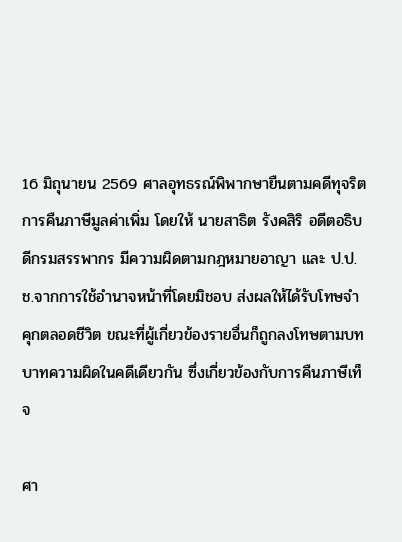16 มิถุนายน 2569 ศาลอุทธรณ์พิพากษายืนตามคดีทุจริตการคืนภาษีมูลค่าเพิ่ม โดยให้ นายสาธิต รังคสิริ อดีตอธิบดีกรมสรรพากร มีความผิดตามกฎหมายอาญา และ ป.ป.ช.จากการใช้อำนาจหน้าที่โดยมิชอบ ส่งผลให้ได้รับโทษจำคุกตลอดชีวิต ขณะที่ผู้เกี่ยวข้องรายอื่นก็ถูกลงโทษตามบทบาทความผิดในคดีเดียวกัน ซึ่งเกี่ยวข้องกับการคืนภาษีเท็จ

ศา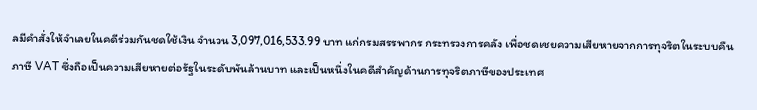ลมีคำสั่งให้จำเลยในคดีร่วมกันชดใช้เงิน จำนวน 3,097,016,533.99 บาท แก่กรมสรรพากร กระทรวงการคลัง เพื่อชดเชยความเสียหายจากการทุจริตในระบบคืนภาษี VAT ซึ่งถือเป็นความเสียหายต่อรัฐในระดับพันล้านบาท และเป็นหนึ่งในคดีสำคัญด้านการทุจริตภาษีของประเทศ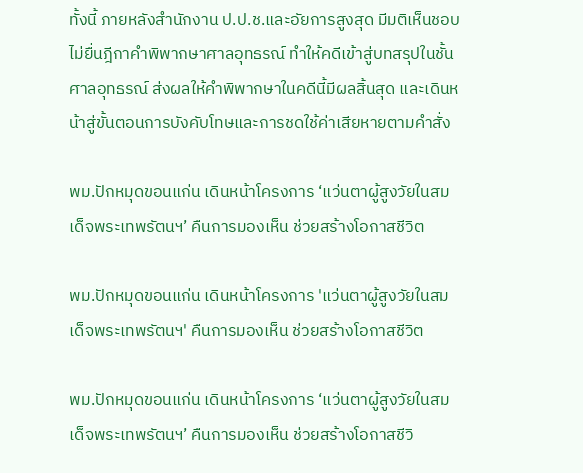ทั้งนี้ ภายหลังสำนักงาน ป.ป.ช.และอัยการสูงสุด มีมติเห็นชอบไม่ยื่นฎีกาคำพิพากษาศาลอุทธรณ์ ทำให้คดีเข้าสู่บทสรุปในชั้นศาลอุทธรณ์ ส่งผลให้คำพิพากษาในคดีนี้มีผลสิ้นสุด และเดินหน้าสู่ขั้นตอนการบังคับโทษและการชดใช้ค่าเสียหายตามคำสั่ง

พม.ปักหมุดขอนแก่น เดินหน้าโครงการ ‘แว่นตาผู้สูงวัยในสมเด็จพระเทพรัตนฯ’ คืนการมองเห็น ช่วยสร้างโอกาสชีวิต

พม.ปักหมุดขอนแก่น เดินหน้าโครงการ 'แว่นตาผู้สูงวัยในสมเด็จพระเทพรัตนฯ' คืนการมองเห็น ช่วยสร้างโอกาสชีวิต

พม.ปักหมุดขอนแก่น เดินหน้าโครงการ ‘แว่นตาผู้สูงวัยในสมเด็จพระเทพรัตนฯ’ คืนการมองเห็น ช่วยสร้างโอกาสชีวิ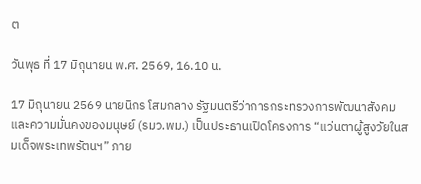ต

วันพุธ ที่ 17 มิถุนายน พ.ศ. 2569, 16.10 น.

17 มิถุนายน 2569 นายนิกร โสมกลาง รัฐมนตรีว่าการกระทรวงการพัฒนาสังคมและความมั่นคงของมนุษย์ (รมว.พม.) เป็นประธานเปิดโครงการ “แว่นตาผู้สูงวัยในสมเด็จพระเทพรัตนฯ” ภาย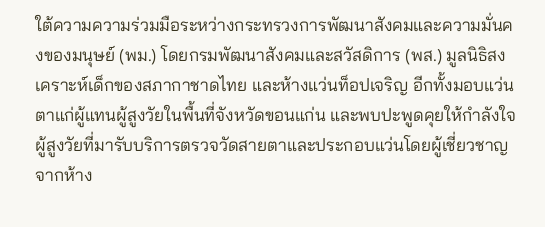ใต้ความความร่วมมือระหว่างกระทรวงการพัฒนาสังคมและความมั่นคงของมนุษย์ (พม.) โดยกรมพัฒนาสังคมและสวัสดิการ (พส.) มูลนิธิสงเคราะห์เด็กของสภากาชาดไทย และห้างแว่นท็อปเจริญ อีกทั้งมอบแว่นตาแก่ผู้แทนผู้สูงวัยในพื้นที่จังหวัดขอนแก่น และพบปะพูดคุยให้กำลังใจผู้สูงวัยที่มารับบริการตรวจวัดสายตาและประกอบแว่นโดยผู้เชี่ยวชาญจากห้าง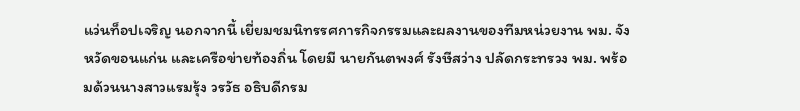แว่นท็อปเจริญ นอกจากนี้ เยี่ยมชมนิทรรศการกิจกรรมและผลงานของทีมหน่วยงาน พม. จังหวัดขอนแก่น และเครือข่ายท้องถิ่น โดยมี นายกันตพงศ์ รังษีสว่าง ปลัดกระทรวง พม. พร้อมด้วนนางสาวแรมรุ้ง วรวัธ อธิบดีกรม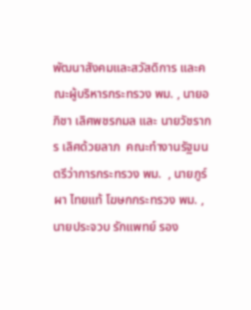พัฒนาสังคมและสวัสดิการ และคณะผู้บริหารกระทรวง พม. , นายอภิชา เลิศพชรกมล และ นายวัชรากร เลิศด้วยลาภ  คณะทำงานรัฐมนตรีว่าการกระทรวง พม.  , นายภูร์ผา ไทยแท้ โฆษกกระทรวง พม. , นายประจวบ รักแพทย์ รอง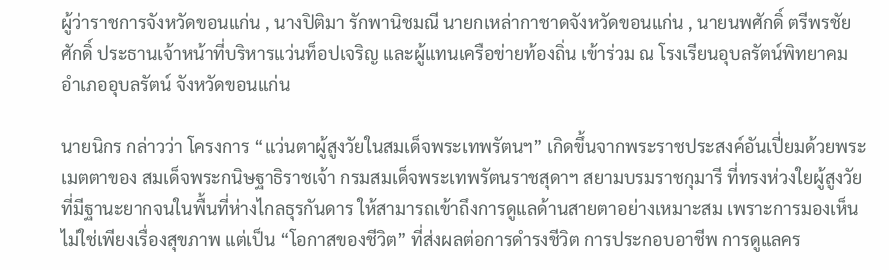ผู้ว่าราชการจังหวัดขอนแก่น , นางปิติมา รักพานิชมณี นายกเหล่ากาชาดจังหวัดขอนแก่น , นายนพศักดิ์ ตรีพรชัยศักดิ์ ประธานเจ้าหน้าที่บริหารแว่นท็อปเจริญ และผู้แทนเครือข่ายท้องถิ่น เข้าร่วม ณ โรงเรียนอุบลรัตน์พิทยาคม อำเภออุบลรัตน์ จังหวัดขอนแก่น

นายนิกร กล่าวว่า โครงการ “แว่นตาผู้สูงวัยในสมเด็จพระเทพรัตนฯ” เกิดขึ้นจากพระราชประสงค์อันเปี่ยมด้วยพระเมตตาของ สมเด็จพระกนิษฐาธิราชเจ้า กรมสมเด็จพระเทพรัตนราชสุดาฯ สยามบรมราชกุมารี ที่ทรงห่วงใยผู้สูงวัยที่มีฐานะยากจนในพื้นที่ห่างไกลธุรกันดาร ให้สามารถเข้าถึงการดูแลด้านสายตาอย่างเหมาะสม เพราะการมองเห็นไม่ใช่เพียงเรื่องสุขภาพ แต่เป็น “โอกาสของชีวิต” ที่ส่งผลต่อการดำรงชีวิต การประกอบอาชีพ การดูแลคร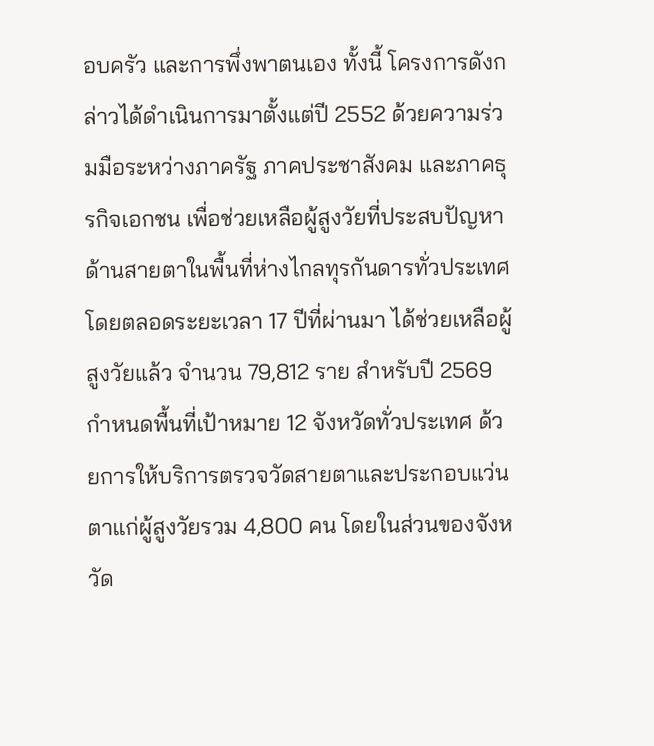อบครัว และการพึ่งพาตนเอง ทั้งนี้ โครงการดังกล่าวได้ดำเนินการมาตั้งแต่ปี 2552 ด้วยความร่วมมือระหว่างภาครัฐ ภาคประชาสังคม และภาคธุรกิจเอกชน เพื่อช่วยเหลือผู้สูงวัยที่ประสบปัญหาด้านสายตาในพื้นที่ห่างไกลทุรกันดารทั่วประเทศ โดยตลอดระยะเวลา 17 ปีที่ผ่านมา ได้ช่วยเหลือผู้สูงวัยแล้ว จำนวน 79,812 ราย สำหรับปี 2569 กำหนดพื้นที่เป้าหมาย 12 จังหวัดทั่วประเทศ ด้วยการให้บริการตรวจวัดสายตาและประกอบแว่นตาแก่ผู้สูงวัยรวม 4,800 คน โดยในส่วนของจังหวัด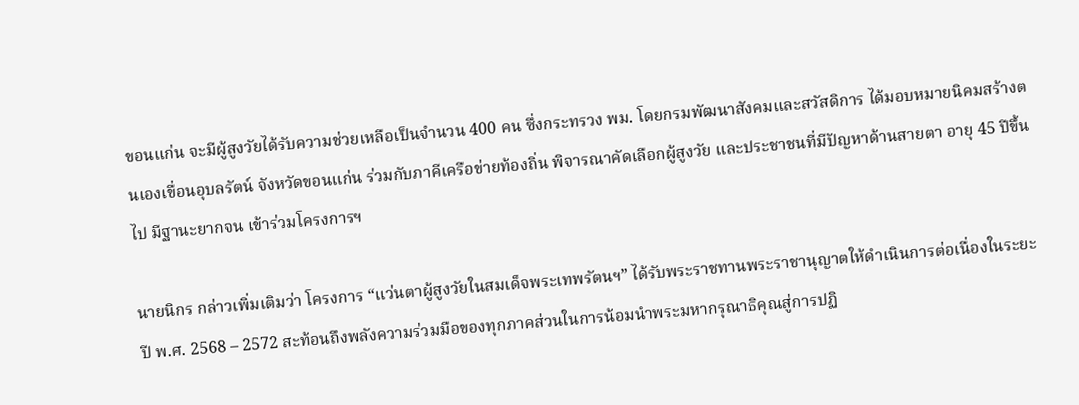ขอนแก่น จะมีผู้สูงวัยได้รับความช่วยเหลือเป็นจำนวน 400 คน ซึ่งกระทรวง พม. โดยกรมพัฒนาสังคมและสวัสดิการ ได้มอบหมายนิคมสร้างตนเองเขื่อนอุบลรัตน์ จังหวัดขอนแก่น ร่วมกับภาคีเครือข่ายท้องถิ่น พิจารณาคัดเลือกผู้สูงวัย และประชาชนที่มีปัญหาด้านสายตา อายุ 45 ปีขึ้นไป มีฐานะยากจน เข้าร่วมโครงการฯ

นายนิกร กล่าวเพิ่มเติมว่า โครงการ “แว่นตาผู้สูงวัยในสมเด็จพระเทพรัตนฯ” ได้รับพระราชทานพระราชานุญาตให้ดำเนินการต่อเนื่องในระยะปี พ.ศ. 2568 – 2572 สะท้อนถึงพลังความร่วมมือของทุกภาคส่วนในการน้อมนำพระมหากรุณาธิคุณสู่การปฏิ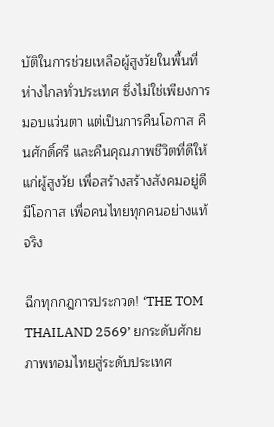บัติในการช่วยเหลือผู้สูงวัยในพื้นที่ห่างไกลทั่วประเทศ ซึ่งไม่ใช่เพียงการมอบแว่นตา แต่เป็นการคืนโอกาส คืนศักดิ์ศรี และคืนคุณภาพชีวิตที่ดีให้แก่ผู้สูงวัย เพื่อสร้างสร้างสังคมอยู่ดี มีโอกาส เพื่อคนไทยทุกคนอย่างแท้จริง

ฉีกทุกกฎการประกวด! ‘THE TOM THAILAND 2569’ ยกระดับศักยภาพทอมไทยสู่ระดับประเทศ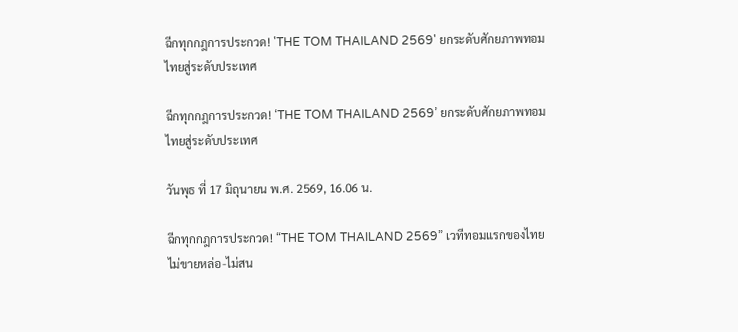ฉีกทุกกฎการประกวด! 'THE TOM THAILAND 2569' ยกระดับศักยภาพทอมไทยสู่ระดับประเทศ

ฉีกทุกกฎการประกวด! ‘THE TOM THAILAND 2569’ ยกระดับศักยภาพทอมไทยสู่ระดับประเทศ

วันพุธ ที่ 17 มิถุนายน พ.ศ. 2569, 16.06 น.

ฉีกทุกกฎการประกวด! “THE TOM THAILAND 2569” เวทีทอมแรกของไทย ไม่ขายหล่อ-ไม่สน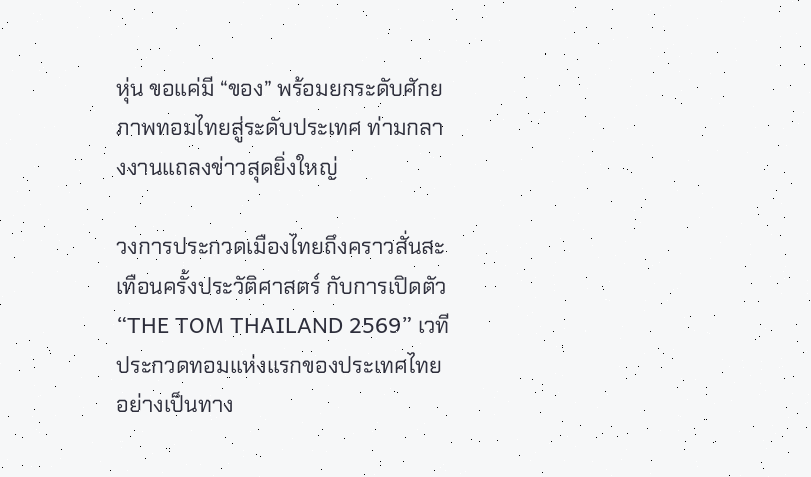หุ่น ขอแค่มี “ของ” พร้อมยกระดับศักยภาพทอมไทยสู่ระดับประเทศ ท่ามกลางงานแถลงข่าวสุดยิ่งใหญ่

วงการประกวดเมืองไทยถึงคราวสั่นสะเทือนครั้งประวัติศาสตร์ กับการเปิดตัว “THE TOM THAILAND 2569” เวทีประกวดทอมแห่งแรกของประเทศไทยอย่างเป็นทาง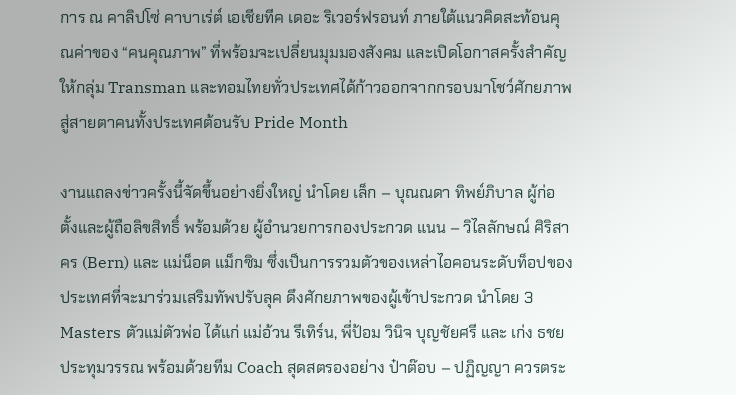การ ณ คาลิปโซ่ คาบาเร่ต์ เอเชียทีค เดอะ ริเวอร์ฟรอนท์ ภายใต้แนวคิดสะท้อนคุณค่าของ “คนคุณภาพ” ที่พร้อมจะเปลี่ยนมุมมองสังคม และเปิดโอกาสครั้งสำคัญให้กลุ่ม Transman และทอมไทยทั่วประเทศได้ก้าวออกจากกรอบมาโชว์ศักยภาพสู่สายตาคนทั้งประเทศต้อนรับ Pride Month

งานแถลงข่าวครั้งนี้จัดขึ้นอย่างยิ่งใหญ่ นำโดย เล็ก – บุณณดา ทิพย์ภิบาล ผู้ก่อตั้งและผู้ถือลิขสิทธิ์ พร้อมด้วย ผู้อำนวยการกองประกวด แนน – วิไลลักษณ์ ศิริสาคร (Bern) และ แม่น็อต แม็กซิม ซึ่งเป็นการรวมตัวของเหล่าไอคอนระดับท็อปของประเทศที่จะมาร่วมเสริมทัพปรับลุค ดึงศักยภาพของผู้เข้าประกวด นำโดย 3 Masters ตัวแม่ตัวพ่อ ได้แก่ แม่อ้วน รีเทิร์น, พี่ป้อม วินิจ บุญชัยศรี และ เก่ง ธชย ประทุมวรรณ พร้อมด้วยทีม Coach สุดสตรองอย่าง ป๋าต๊อบ – ปฏิญญา ควรตระ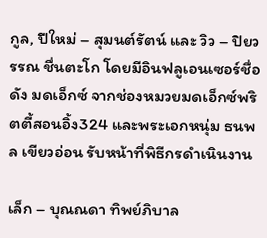กูล, ปีใหม่ – สุมนต์รัตน์ และ วิว – ปิยวรรณ ชื่นตะโก โดยมีอินฟลูเอนเซอร์ชื่อดัง มดเอ็กซ์ จากช่องหมวยมดเอ็กซ์พริตตี้สอนอิ้ง324 และพระเอกหนุ่ม ธนพล เขียวอ่อน รับหน้าที่พิธีกรดำเนินงาน

เล็ก – บุณณดา ทิพย์ภิบาล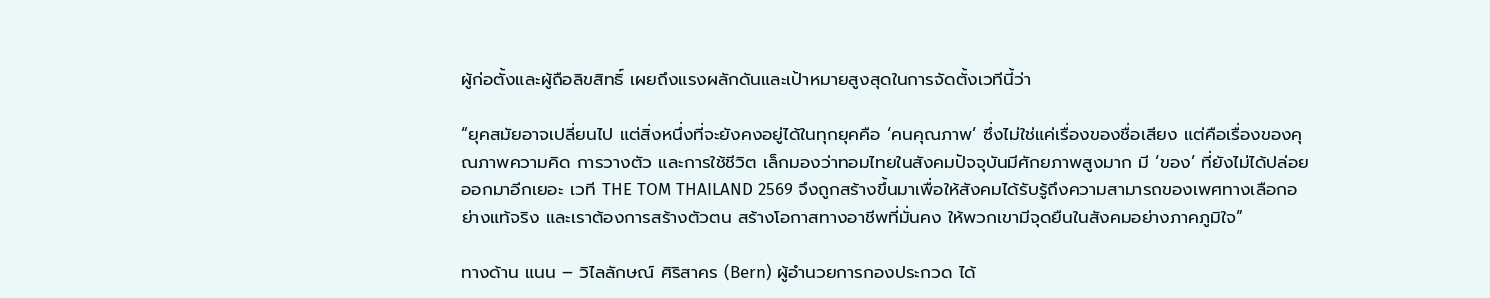ผู้ก่อตั้งและผู้ถือลิขสิทธิ์ เผยถึงแรงผลักดันและเป้าหมายสูงสุดในการจัดตั้งเวทีนี้ว่า

“ยุคสมัยอาจเปลี่ยนไป แต่สิ่งหนึ่งที่จะยังคงอยู่ได้ในทุกยุคคือ ‘คนคุณภาพ’ ซึ่งไม่ใช่แค่เรื่องของชื่อเสียง แต่คือเรื่องของคุณภาพความคิด การวางตัว และการใช้ชีวิต เล็กมองว่าทอมไทยในสังคมปัจจุบันมีศักยภาพสูงมาก มี ‘ของ’ ที่ยังไม่ได้ปล่อยออกมาอีกเยอะ เวที THE TOM THAILAND 2569 จึงถูกสร้างขึ้นมาเพื่อให้สังคมได้รับรู้ถึงความสามารถของเพศทางเลือกอย่างแท้จริง และเราต้องการสร้างตัวตน สร้างโอกาสทางอาชีพที่มั่นคง ให้พวกเขามีจุดยืนในสังคมอย่างภาคภูมิใจ”

ทางด้าน แนน – วิไลลักษณ์ ศิริสาคร (Bern) ผู้อำนวยการกองประกวด ได้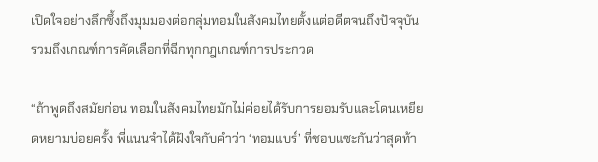เปิดใจอย่างลึกซึ้งถึงมุมมองต่อกลุ่มทอมในสังคมไทยตั้งแต่อดีตจนถึงปัจจุบัน รวมถึงเกณฑ์การคัดเลือกที่ฉีกทุกกฎเกณฑ์การประกวด

“ถ้าพูดถึงสมัยก่อน ทอมในสังคมไทยมักไม่ค่อยได้รับการยอมรับและโดนเหยียดหยามบ่อยครั้ง พี่แนนจำได้ฝังใจกับคำว่า ‘ทอมแบร์’ ที่ชอบแซะกันว่าสุดท้า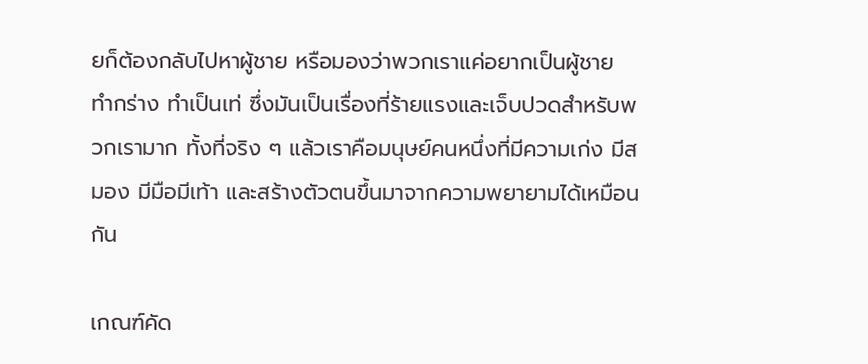ยก็ต้องกลับไปหาผู้ชาย หรือมองว่าพวกเราแค่อยากเป็นผู้ชาย ทำกร่าง ทำเป็นเท่ ซึ่งมันเป็นเรื่องที่ร้ายแรงและเจ็บปวดสำหรับพวกเรามาก ทั้งที่จริง ๆ แล้วเราคือมนุษย์คนหนึ่งที่มีความเก่ง มีสมอง มีมือมีเท้า และสร้างตัวตนขึ้นมาจากความพยายามได้เหมือนกัน

เกณฑ์คัด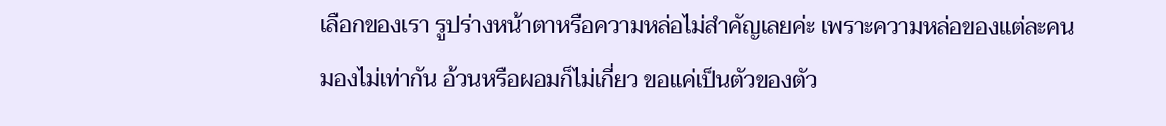เลือกของเรา รูปร่างหน้าตาหรือความหล่อไม่สำคัญเลยค่ะ เพราะความหล่อของแต่ละคนมองไม่เท่ากัน อ้วนหรือผอมก็ไม่เกี่ยว ขอแค่เป็นตัวของตัว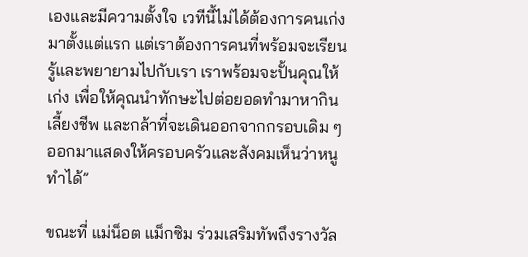เองและมีความตั้งใจ เวทีนี้ไม่ได้ต้องการคนเก่งมาตั้งแต่แรก แต่เราต้องการคนที่พร้อมจะเรียนรู้และพยายามไปกับเรา เราพร้อมจะปั้นคุณให้เก่ง เพื่อให้คุณนำทักษะไปต่อยอดทำมาหากิน เลี้ยงชีพ และกล้าที่จะเดินออกจากกรอบเดิม ๆ ออกมาแสดงให้ครอบครัวและสังคมเห็นว่าหนูทำได้”

ขณะที่ แม่น็อต แม็กซิม ร่วมเสริมทัพถึงรางวัล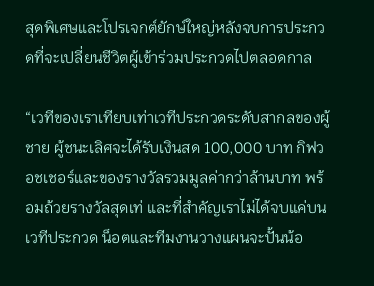สุดพิเศษและโปรเจกต์ยักษ์ใหญ่หลังจบการประกวดที่จะเปลี่ยนชีวิตผู้เข้าร่วมประกวดไปตลอดกาล

“เวทีของเราเทียบเท่าเวทีประกวดระดับสากลของผู้ชาย ผู้ชนะเลิศจะได้รับเงินสด 100,000 บาท กิฟวอชเชอร์และของรางวัลรวมมูลค่ากว่าล้านบาท พร้อมถ้วยรางวัลสุดเท่ และที่สำคัญเราไม่ได้จบแค่บนเวทีประกวด น็อตและทีมงานวางแผนจะปั้นน้อ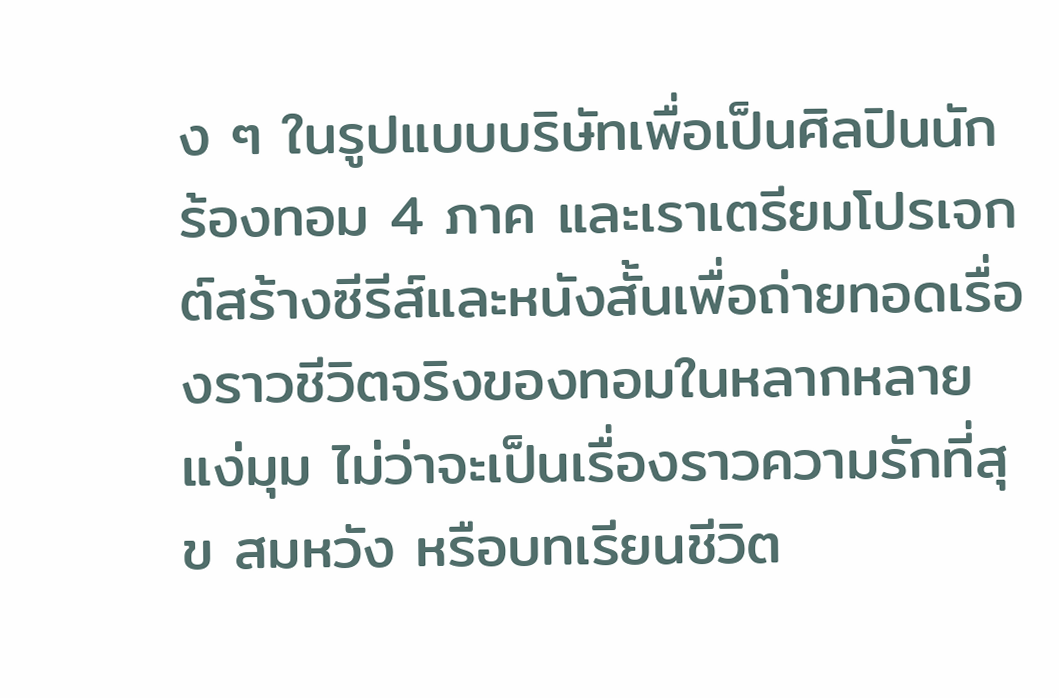ง ๆ ในรูปแบบบริษัทเพื่อเป็นศิลปินนักร้องทอม 4 ภาค และเราเตรียมโปรเจกต์สร้างซีรีส์และหนังสั้นเพื่อถ่ายทอดเรื่องราวชีวิตจริงของทอมในหลากหลายแง่มุม ไม่ว่าจะเป็นเรื่องราวความรักที่สุข สมหวัง หรือบทเรียนชีวิต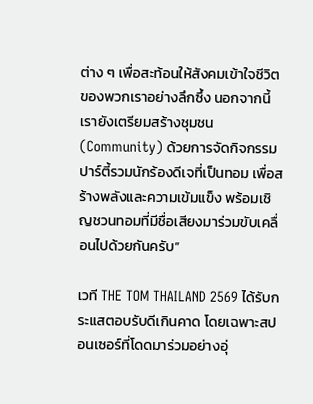ต่าง ๆ เพื่อสะท้อนให้สังคมเข้าใจชีวิตของพวกเราอย่างลึกซึ้ง นอกจากนี้เรายังเตรียมสร้างชุมชน (Community) ด้วยการจัดกิจกรรม ปาร์ตี้รวมนักร้องดีเจที่เป็นทอม เพื่อสร้างพลังและความเข้มแข็ง พร้อมเชิญชวนทอมที่มีชื่อเสียงมาร่วมขับเคลื่อนไปด้วยกันครับ”

เวที THE TOM THAILAND 2569 ได้รับกระแสตอบรับดีเกินคาด โดยเฉพาะสปอนเซอร์ที่โดดมาร่วมอย่างอุ่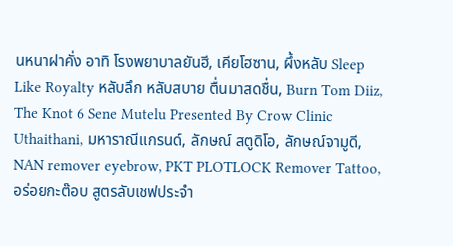นหนาฝาคั่ง อาทิ โรงพยาบาลยันฮี, เคียโฮซาน, ผึ้งหลับ Sleep Like Royalty หลับลึก หลับสบาย ตื่นมาสดชื่น, Burn Tom Diiz, The Knot 6 Sene Mutelu Presented By Crow Clinic Uthaithani, มหาราณีแกรนด์, ลักษณ์ สตูดิโอ, ลักษณ์จามูดี, NAN remover eyebrow, PKT PLOTLOCK Remover Tattoo, อร่อยกะต๊อบ สูตรลับเชฟประจำ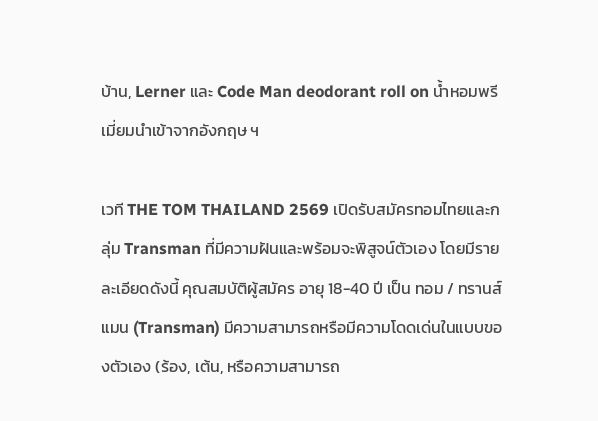บ้าน, Lerner และ Code Man deodorant roll on น้ำหอมพรีเมี่ยมนำเข้าจากอังกฤษ ฯ

เวที THE TOM THAILAND 2569 เปิดรับสมัครทอมไทยและกลุ่ม Transman ที่มีความฝันและพร้อมจะพิสูจน์ตัวเอง โดยมีรายละเอียดดังนี้ คุณสมบัติผู้สมัคร อายุ 18-40 ปี เป็น ทอม / ทรานส์แมน (Transman) มีความสามารถหรือมีความโดดเด่นในแบบของตัวเอง (ร้อง, เต้น, หรือความสามารถ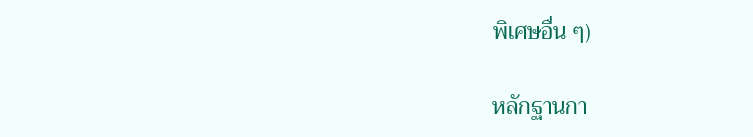พิเศษอื่น ๆ)

หลักฐานกา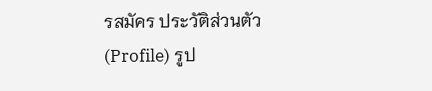รสมัคร ประวัติส่วนตัว (Profile) รูป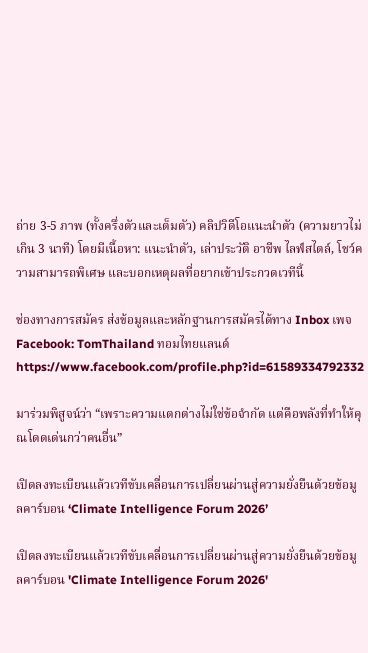ถ่าย 3-5 ภาพ (ทั้งครึ่งตัวและเต็มตัว) คลิปวิดีโอแนะนำตัว (ความยาวไม่เกิน 3 นาที) โดยมีเนื้อหา: แนะนำตัว, เล่าประวัติ อาชีพ ไลฟ์สไตล์, โชว์ความสามารถพิเศษ และบอกเหตุผลที่อยากเข้าประกวดเวทีนี้

ช่องทางการสมัคร ส่งข้อมูลและหลักฐานการสมัครได้ทาง Inbox เพจ Facebook: TomThailand ทอมไทยแลนด์ https://www.facebook.com/profile.php?id=61589334792332

มาร่วมพิสูจน์ว่า “เพราะความแตกต่างไม่ใช่ข้อจำกัด แต่คือพลังที่ทำให้คุณโดดเด่นกว่าคนอื่น”

เปิดลงทะเบียนแล้วเวทีขับเคลื่อนการเปลี่ยนผ่านสู่ความยั่งยืนด้วยข้อมูลคาร์บอน ‘Climate Intelligence Forum 2026’

เปิดลงทะเบียนแล้วเวทีขับเคลื่อนการเปลี่ยนผ่านสู่ความยั่งยืนด้วยข้อมูลคาร์บอน 'Climate Intelligence Forum 2026'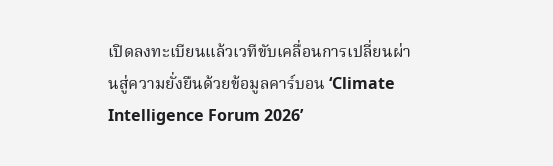เปิดลงทะเบียนแล้วเวทีขับเคลื่อนการเปลี่ยนผ่านสู่ความยั่งยืนด้วยข้อมูลคาร์บอน ‘Climate Intelligence Forum 2026’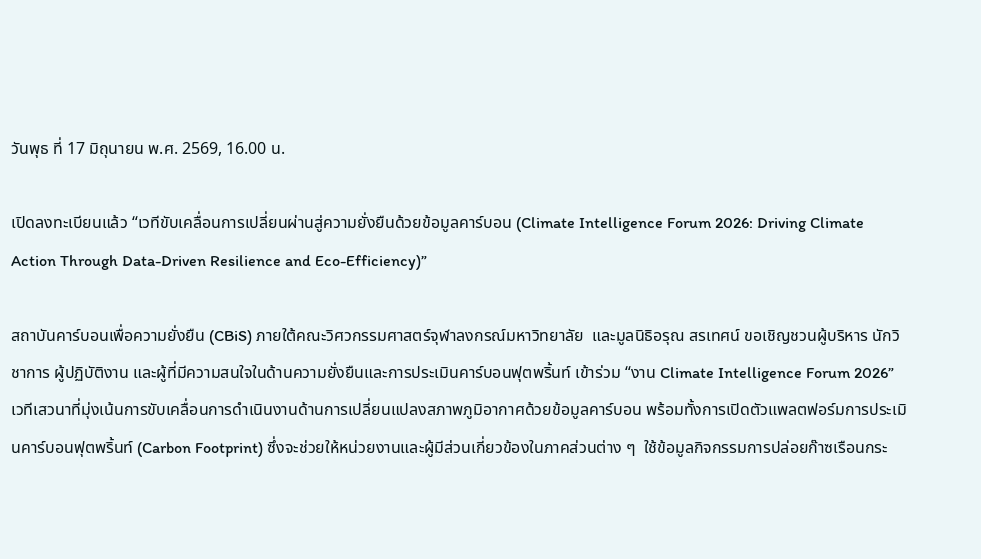วันพุธ ที่ 17 มิถุนายน พ.ศ. 2569, 16.00 น.

เปิดลงทะเบียนแล้ว “เวทีขับเคลื่อนการเปลี่ยนผ่านสู่ความยั่งยืนด้วยข้อมูลคาร์บอน (Climate Intelligence Forum 2026: Driving Climate Action Through Data-Driven Resilience and Eco-Efficiency)”

สถาบันคาร์บอนเพื่อความยั่งยืน (CBiS) ภายใต้คณะวิศวกรรมศาสตร์จุฬาลงกรณ์มหาวิทยาลัย  และมูลนิธิอรุณ สรเทศน์ ขอเชิญชวนผู้บริหาร นักวิชาการ ผู้ปฏิบัติงาน และผู้ที่มีความสนใจในด้านความยั่งยืนและการประเมินคาร์บอนฟุตพริ้นท์ เข้าร่วม “งาน Climate Intelligence Forum 2026” เวทีเสวนาที่มุ่งเน้นการขับเคลื่อนการดำเนินงานด้านการเปลี่ยนแปลงสภาพภูมิอากาศด้วยข้อมูลคาร์บอน พร้อมทั้งการเปิดตัวแพลตฟอร์มการประเมินคาร์บอนฟุตพริ้นท์ (Carbon Footprint) ซึ่งจะช่วยให้หน่วยงานและผู้มีส่วนเกี่ยวข้องในภาคส่วนต่าง ๆ  ใช้ข้อมูลกิจกรรมการปล่อยก๊าซเรือนกระ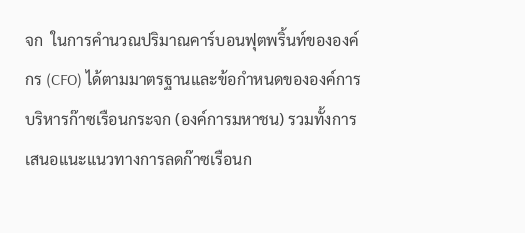จก  ในการคำนวณปริมาณคาร์บอนฟุตพริ้นท์ขององค์กร (CFO) ได้ตามมาตรฐานและข้อกำหนดขององค์การบริหารก๊าซเรือนกระจก (องค์การมหาชน) รวมทั้งการเสนอแนะแนวทางการลดก๊าซเรือนก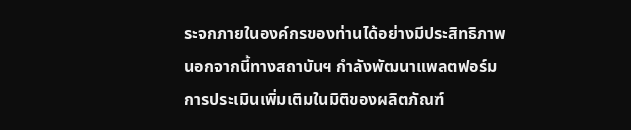ระจกภายในองค์กรของท่านได้อย่างมีประสิทธิภาพ นอกจากนี้ทางสถาบันฯ กำลังพัฒนาแพลตฟอร์มการประเมินเพิ่มเติมในมิติของผลิตภัณฑ์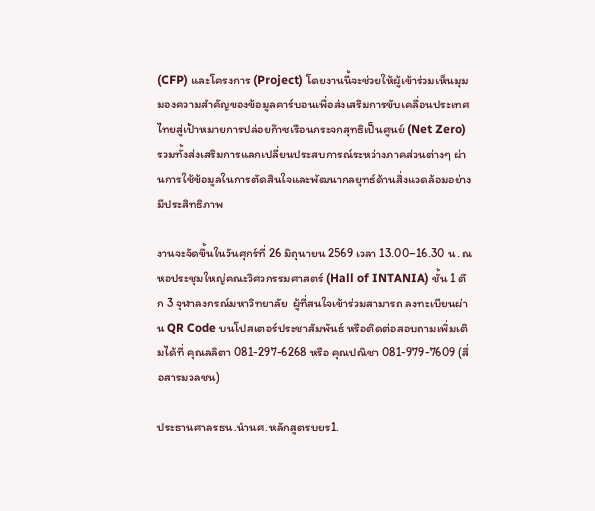(CFP) และโครงการ (Project) โดยงานนี้จะช่วยให้ผู้เข้าร่วมเห็นมุมมองความสำคัญของข้อมูลคาร์บอนเพื่อส่งเสริมการขับเคลื่อนประเทศไทยสู่เป้าหมายการปล่อยก๊าซเรือนกระจกสุทธิเป็นศูนย์ (Net Zero) รวมทั้งส่งเสริมการแลกเปลี่ยนประสบการณ์ระหว่างภาคส่วนต่างๆ ผ่านการใช้ข้อมูลในการตัดสินใจและพัฒนากลยุทธ์ด้านสิ่งแวดล้อมอย่างมีประสิทธิภาพ

งานจะจัดขึ้นในวันศุกร์ที่ 26 มิถุนายน 2569 เวลา 13.00–16.30 น. ณ หอประชุมใหญ่คณะวิศวกรรมศาสตร์ (Hall of INTANIA) ชั้น 1 ตึก 3 จุฬาลงกรณ์มหาวิทยาลัย  ผู้ที่สนใจเข้าร่วมสามารถ ลงทะเบียนผ่าน QR Code บนโปสเตอร์ประชาสัมพันธ์ หรือติดต่อสอบถามเพิ่มเติมได้ที่ คุณลลิตา 081-297-6268 หรือ คุณปณิชา 081-979-7609 (สื่อสารมวลชน)

ประธานศาลรธน.นำนศ.หลักสูตรบยร1.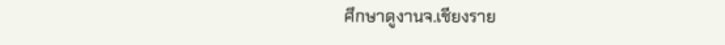ศึกษาดูงานจ.เชียงราย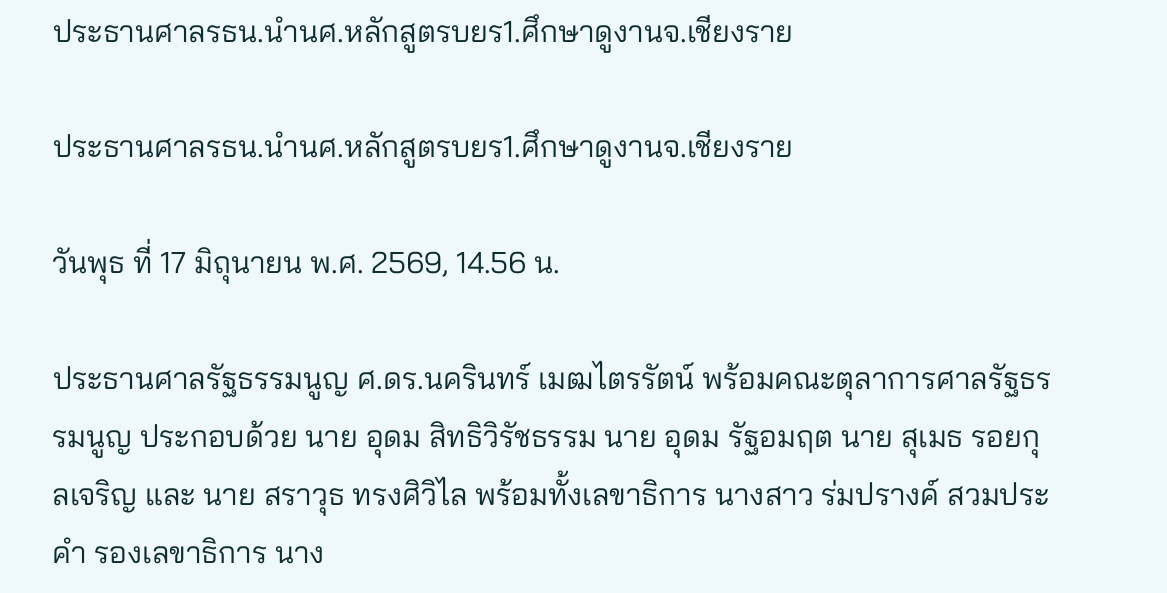ประธานศาลรธน.นำนศ.หลักสูตรบยร1.ศึกษาดูงานจ.เชียงราย

ประธานศาลรธน.นำนศ.หลักสูตรบยร1.ศึกษาดูงานจ.เชียงราย

วันพุธ ที่ 17 มิถุนายน พ.ศ. 2569, 14.56 น.

ประธานศาลรัฐธรรมนูญ ศ.ดร.นครินทร์ เมฒไตรรัตน์ พร้อมคณะตุลาการศาลรัฐธรรมนูญ ประกอบด้วย นาย อุดม สิทธิวิรัชธรรม นาย อุดม รัฐอมฤต นาย สุเมธ รอยกุลเจริญ และ นาย สราวุธ ทรงศิวิไล พร้อมทั้งเลขาธิการ นางสาว ร่มปรางค์ สวมประคำ รองเลขาธิการ นาง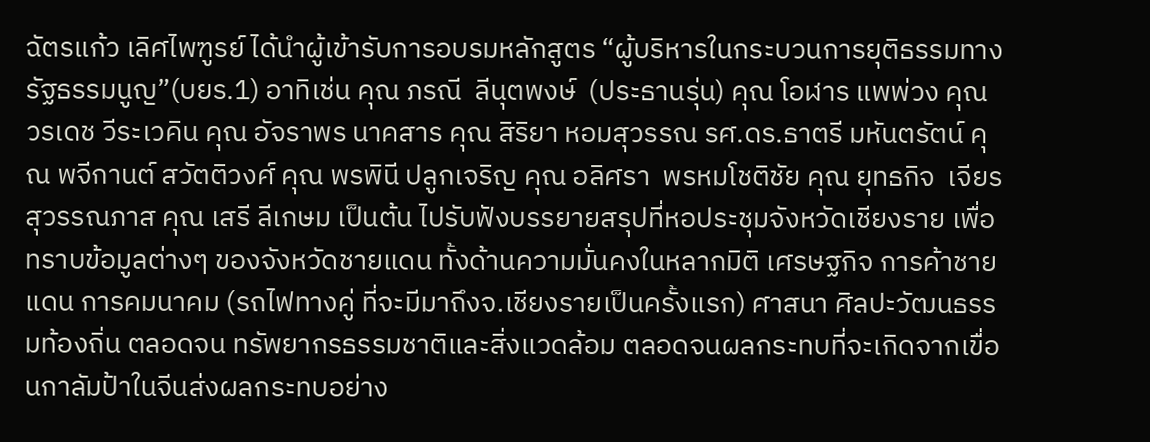ฉัตรแก้ว เลิศไพฑูรย์ ได้นำผู้เข้ารับการอบรมหลักสูตร “ผู้บริหารในกระบวนการยุติธรรมทางรัฐธรรมนูญ”(บยร.1) อาทิเช่น คุณ ภรณี  ลีนุตพงษ์  (ประธานรุ่น) คุณ โอฬาร แพพ่วง คุณ วรเดช วีระเวคิน คุณ อัจราพร นาคสาร คุณ สิริยา หอมสุวรรณ รศ.ดร.ธาตรี มหันตรัตน์ คุณ พจีกานต์ สวัตติวงศ์ คุณ พรพินี ปลูกเจริญ คุณ อลิศรา  พรหมโชติชัย คุณ ยุทธกิจ  เจียรสุวรรณภาส คุณ เสรี ลีเกษม เป็นต้น ไปรับฟังบรรยายสรุปที่หอประชุมจังหวัดเชียงราย เพื่อทราบข้อมูลต่างๆ ของจังหวัดชายแดน ทั้งด้านความมั่นคงในหลากมิติ เศรษฐกิจ การค้าชายแดน การคมนาคม (รถไฟทางคู่ ที่จะมีมาถึงจ.เชียงรายเป็นครั้งแรก) ศาสนา ศิลปะวัฒนธรรมท้องถิ่น ตลอดจน ทรัพยากรธรรมชาติและสิ่งแวดล้อม ตลอดจนผลกระทบที่จะเกิดจากเขื่อนกาลัมป้าในจีนส่งผลกระทบอย่าง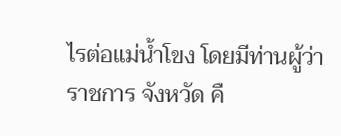ไรต่อแม่น้ำโขง โดยมีท่านผู้ว่าราชการ จังหวัด คื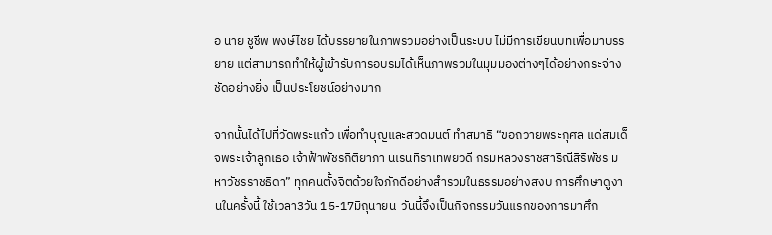อ นาย ชูชีพ พงษ์ไชย ได้บรรยายในภาพรวมอย่างเป็นระบบ ไม่มีการเขียนบทเพื่อมาบรรยาย แต่สามารถทำให้ผู้เข้ารับการอบรมได้เห็นภาพรวมในมุมมองต่างๆได้อย่างกระจ่างชัดอย่างยิ่ง เป็นประโยชน์อย่างมาก

จากนั้นได้ไปที่วัดพระแก้ว เพื่อทำบุญและสวดมนต์ ทำสมาธิ “ขอถวายพระกุศล แด่สมเด็จพระเจ้าลูกเธอ เจ้าฟ้าพัชรกิติยาภา นเรนทิราเทพยวดี กรมหลวงราชสาริณีสิริพัชร มหาวัชรราชธิดา” ทุกคนตั้งจิตด้วยใจภักดีอย่างสำรวมในธรรมอย่างสงบ การศึกษาดูงานในครั้งนี้ ใช้เวลา3วัน 15-17มิถุนายน  วันนี้จึงเป็นกิจกรรมวันแรกของการมาศึก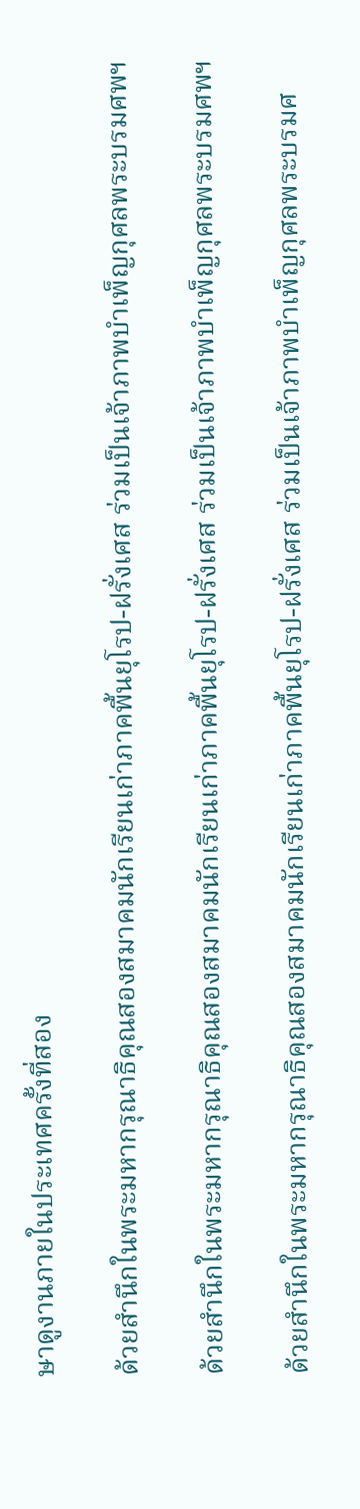ษาดูงานภายในประเทศครั้งที่สอง

ด้วยสำนึกในพระมหากรุณาธิคุณสองสมาคมนักเรียนเก่าภาคพื้นยุโรป-ฝรั่งเศส ร่วมเป็นเจ้าภาพบำเพ็ญกุศลพระบรมศพฯ

ด้วยสำนึกในพระมหากรุณาธิคุณสองสมาคมนักเรียนเก่าภาคพื้นยุโรป-ฝรั่งเศส ร่วมเป็นเจ้าภาพบำเพ็ญกุศลพระบรมศพฯ

ด้วยสำนึกในพระมหากรุณาธิคุณสองสมาคมนักเรียนเก่าภาคพื้นยุโรป-ฝรั่งเศส ร่วมเป็นเจ้าภาพบำเพ็ญกุศลพระบรมศ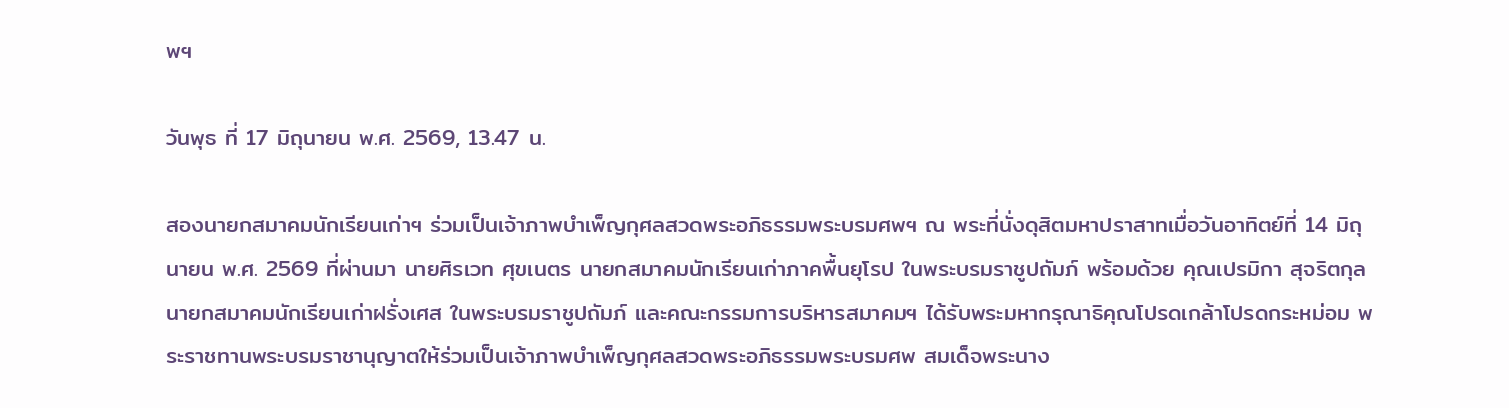พฯ

วันพุธ ที่ 17 มิถุนายน พ.ศ. 2569, 13.47 น.

สองนายกสมาคมนักเรียนเก่าฯ ร่วมเป็นเจ้าภาพบำเพ็ญกุศลสวดพระอภิธรรมพระบรมศพฯ ณ พระที่นั่งดุสิตมหาปราสาทเมื่อวันอาทิตย์ที่ 14 มิถุนายน พ.ศ. 2569 ที่ผ่านมา นายศิรเวท ศุขเนตร นายกสมาคมนักเรียนเก่าภาคพื้นยุโรป ในพระบรมราชูปถัมภ์ พร้อมด้วย คุณเปรมิกา สุจริตกุล นายกสมาคมนักเรียนเก่าฝรั่งเศส ในพระบรมราชูปถัมภ์ และคณะกรรมการบริหารสมาคมฯ ได้รับพระมหากรุณาธิคุณโปรดเกล้าโปรดกระหม่อม พระราชทานพระบรมราชานุญาตให้ร่วมเป็นเจ้าภาพบำเพ็ญกุศลสวดพระอภิธรรมพระบรมศพ สมเด็จพระนาง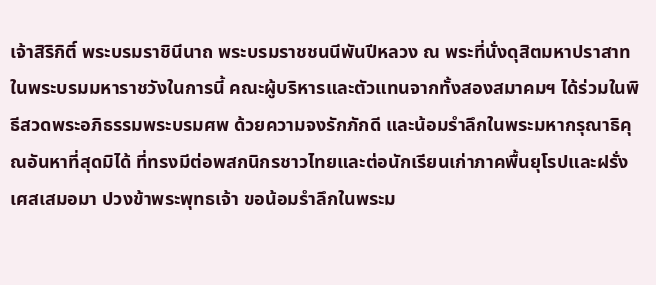เจ้าสิริกิติ์ พระบรมราชินีนาถ พระบรมราชชนนีพันปีหลวง ณ พระที่นั่งดุสิตมหาปราสาท ในพระบรมมหาราชวังในการนี้ คณะผู้บริหารและตัวแทนจากทั้งสองสมาคมฯ ได้ร่วมในพิธีสวดพระอภิธรรมพระบรมศพ ด้วยความจงรักภักดี และน้อมรำลึกในพระมหากรุณาธิคุณอันหาที่สุดมิได้ ที่ทรงมีต่อพสกนิกรชาวไทยและต่อนักเรียนเก่าภาคพื้นยุโรปและฝรั่งเศสเสมอมา ปวงข้าพระพุทธเจ้า ขอน้อมรำลึกในพระม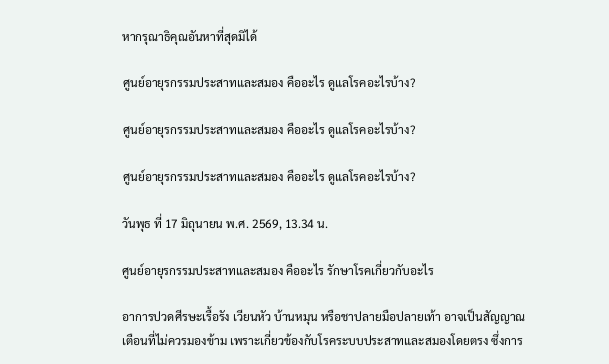หากรุณาธิคุณอันหาที่สุดมิได้

ศูนย์อายุรกรรมประสาทและสมอง คืออะไร ดูแลโรคอะไรบ้าง?

ศูนย์อายุรกรรมประสาทและสมอง คืออะไร ดูแลโรคอะไรบ้าง?

ศูนย์อายุรกรรมประสาทและสมอง คืออะไร ดูแลโรคอะไรบ้าง?

วันพุธ ที่ 17 มิถุนายน พ.ศ. 2569, 13.34 น.

ศูนย์อายุรกรรมประสาทและสมอง คืออะไร รักษาโรคเกี่ยวกับอะไร

อาการปวดศีรษะเรื้อรัง เวียนหัว บ้านหมุน หรือชาปลายมือปลายเท้า อาจเป็นสัญญาณเตือนที่ไม่ควรมองข้าม เพราะเกี่ยวข้องกับโรคระบบประสาทและสมองโดยตรง ซึ่งการ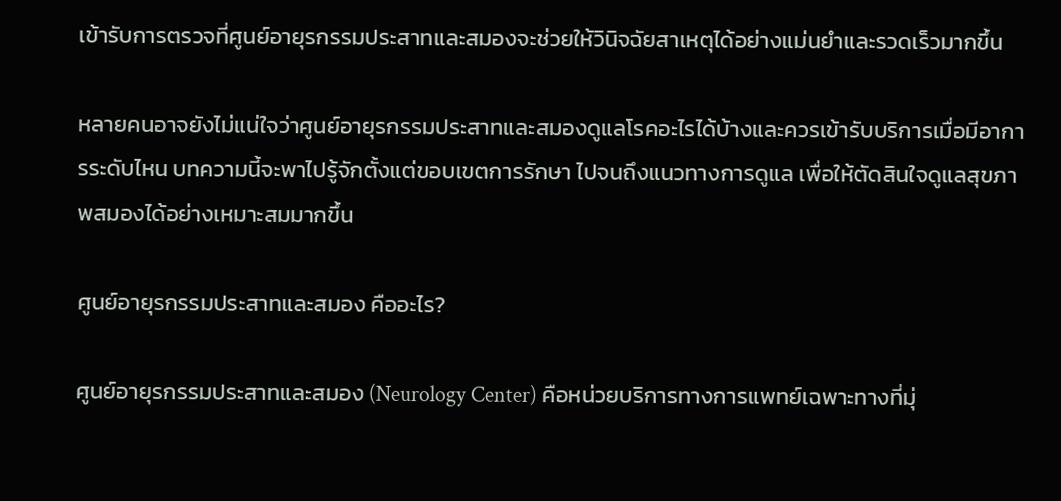เข้ารับการตรวจที่ศูนย์อายุรกรรมประสาทและสมองจะช่วยให้วินิจฉัยสาเหตุได้อย่างแม่นยำและรวดเร็วมากขึ้น

หลายคนอาจยังไม่แน่ใจว่าศูนย์อายุรกรรมประสาทและสมองดูแลโรคอะไรได้บ้างและควรเข้ารับบริการเมื่อมีอาการระดับไหน บทความนี้จะพาไปรู้จักตั้งแต่ขอบเขตการรักษา ไปจนถึงแนวทางการดูแล เพื่อให้ตัดสินใจดูแลสุขภาพสมองได้อย่างเหมาะสมมากขึ้น

ศูนย์อายุรกรรมประสาทและสมอง คืออะไร?

ศูนย์อายุรกรรมประสาทและสมอง (Neurology Center) คือหน่วยบริการทางการแพทย์เฉพาะทางที่มุ่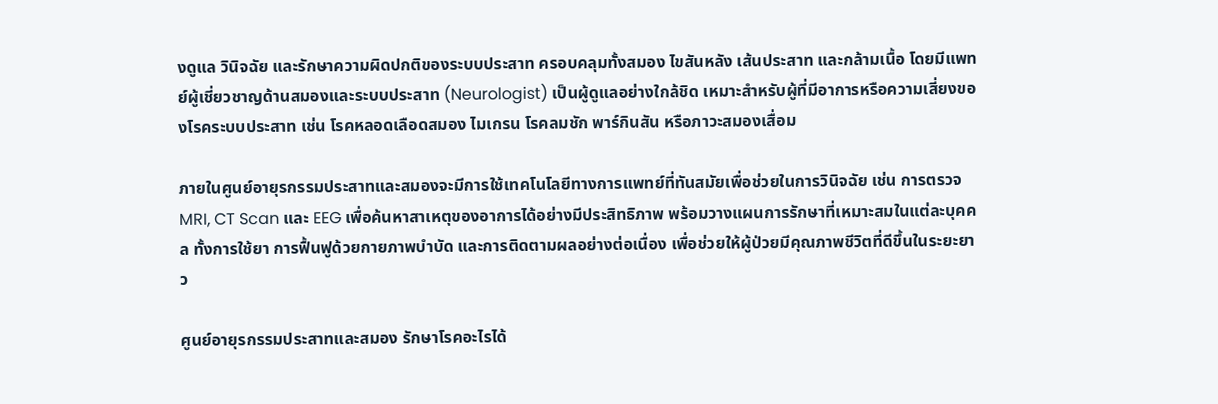งดูแล วินิจฉัย และรักษาความผิดปกติของระบบประสาท ครอบคลุมทั้งสมอง ไขสันหลัง เส้นประสาท และกล้ามเนื้อ โดยมีแพทย์ผู้เชี่ยวชาญด้านสมองและระบบประสาท (Neurologist) เป็นผู้ดูแลอย่างใกล้ชิด เหมาะสำหรับผู้ที่มีอาการหรือความเสี่ยงของโรคระบบประสาท เช่น โรคหลอดเลือดสมอง ไมเกรน โรคลมชัก พาร์กินสัน หรือภาวะสมองเสื่อม

ภายในศูนย์อายุรกรรมประสาทและสมองจะมีการใช้เทคโนโลยีทางการแพทย์ที่ทันสมัยเพื่อช่วยในการวินิจฉัย เช่น การตรวจ MRI, CT Scan และ EEG เพื่อค้นหาสาเหตุของอาการได้อย่างมีประสิทธิภาพ พร้อมวางแผนการรักษาที่เหมาะสมในแต่ละบุคคล ทั้งการใช้ยา การฟื้นฟูด้วยกายภาพบำบัด และการติดตามผลอย่างต่อเนื่อง เพื่อช่วยให้ผู้ป่วยมีคุณภาพชีวิตที่ดีขึ้นในระยะยาว

ศูนย์อายุรกรรมประสาทและสมอง รักษาโรคอะไรได้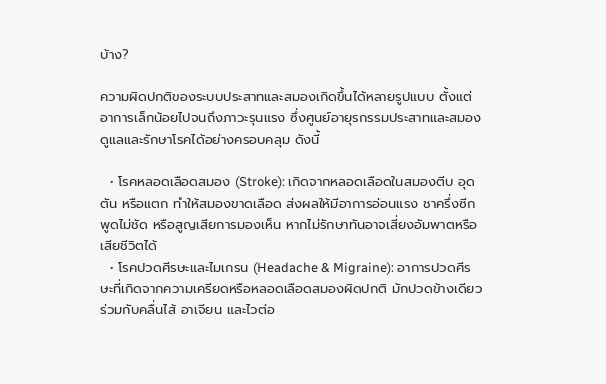บ้าง?

ความผิดปกติของระบบประสาทและสมองเกิดขึ้นได้หลายรูปแบบ ตั้งแต่อาการเล็กน้อยไปจนถึงภาวะรุนแรง ซึ่งศูนย์อายุรกรรมประสาทและสมองดูแลและรักษาโรคได้อย่างครอบคลุม ดังนี้

  • โรคหลอดเลือดสมอง (Stroke): เกิดจากหลอดเลือดในสมองตีบ อุดตัน หรือแตก ทำให้สมองขาดเลือด ส่งผลให้มีอาการอ่อนแรง ชาครึ่งซีก พูดไม่ชัด หรือสูญเสียการมองเห็น หากไม่รักษาทันอาจเสี่ยงอัมพาตหรือเสียชีวิตได้
  • โรคปวดศีรษะและไมเกรน (Headache & Migraine): อาการปวดศีรษะที่เกิดจากความเครียดหรือหลอดเลือดสมองผิดปกติ มักปวดข้างเดียว ร่วมกับคลื่นไส้ อาเจียน และไวต่อ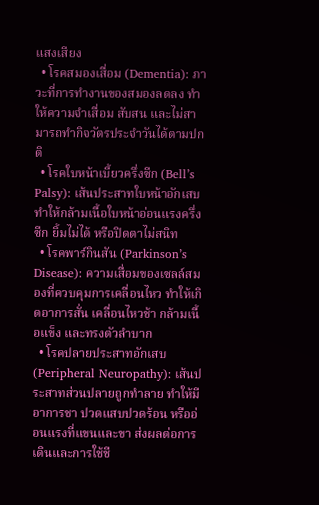แสงเสียง
  • โรคสมองเสื่อม (Dementia): ภาวะที่การทำงานของสมองลดลง ทำให้ความจำเสื่อม สับสน และไม่สามารถทำกิจวัตรประจำวันได้ตามปกติ
  • โรคใบหน้าเบี้ยวครึ่งซีก (Bell’s Palsy): เส้นประสาทใบหน้าอักเสบ ทำให้กล้ามเนื้อใบหน้าอ่อนแรงครึ่งซีก ยิ้มไม่ได้ หรือปิดตาไม่สนิท
  • โรคพาร์กินสัน (Parkinson’s Disease): ความเสื่อมของเซลล์สมองที่ควบคุมการเคลื่อนไหว ทำให้เกิดอาการสั่น เคลื่อนไหวช้า กล้ามเนื้อแข็ง และทรงตัวลำบาก
  • โรคปลายประสาทอักเสบ (Peripheral Neuropathy): เส้นประสาทส่วนปลายถูกทำลาย ทำให้มีอาการชา ปวดแสบปวดร้อน หรืออ่อนแรงที่แขนและขา ส่งผลต่อการเดินและการใช้ชี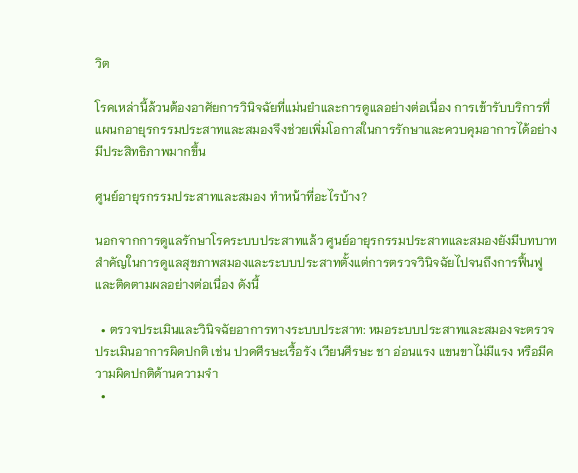วิต

โรคเหล่านี้ล้วนต้องอาศัยการวินิจฉัยที่แม่นยำและการดูแลอย่างต่อเนื่อง การเข้ารับบริการที่แผนกอายุรกรรมประสาทและสมองจึงช่วยเพิ่มโอกาสในการรักษาและควบคุมอาการได้อย่างมีประสิทธิภาพมากขึ้น

ศูนย์อายุรกรรมประสาทและสมอง ทำหน้าที่อะไรบ้าง?

นอกจากการดูแลรักษาโรคระบบประสาทแล้ว ศูนย์อายุรกรรมประสาทและสมองยังมีบทบาทสำคัญในการดูแลสุขภาพสมองและระบบประสาทตั้งแต่การตรวจวินิจฉัยไปจนถึงการฟื้นฟูและติดตามผลอย่างต่อเนื่อง ดังนี้

  • ตรวจประเมินและวินิจฉัยอาการทางระบบประสาท: หมอระบบประสาทและสมองจะตรวจประเมินอาการผิดปกติ เช่น ปวดศีรษะเรื้อรัง เวียนศีรษะ ชา อ่อนแรง แขนขาไม่มีแรง หรือมีความผิดปกติด้านความจำ
  •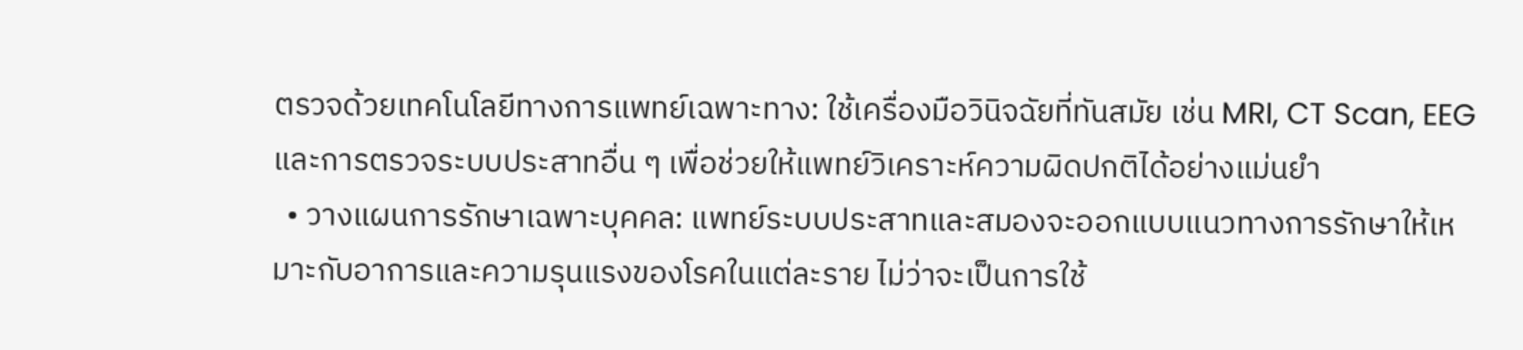ตรวจด้วยเทคโนโลยีทางการแพทย์เฉพาะทาง: ใช้เครื่องมือวินิจฉัยที่ทันสมัย เช่น MRI, CT Scan, EEG และการตรวจระบบประสาทอื่น ๆ เพื่อช่วยให้แพทย์วิเคราะห์ความผิดปกติได้อย่างแม่นยำ
  • วางแผนการรักษาเฉพาะบุคคล: แพทย์ระบบประสาทและสมองจะออกแบบแนวทางการรักษาให้เหมาะกับอาการและความรุนแรงของโรคในแต่ละราย ไม่ว่าจะเป็นการใช้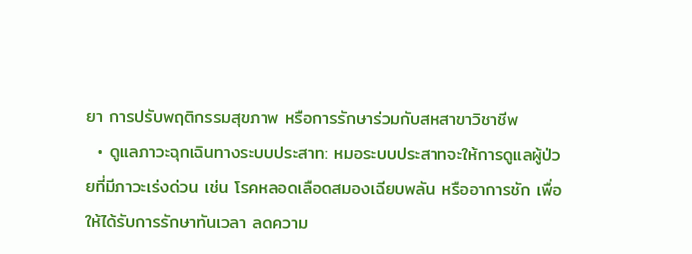ยา การปรับพฤติกรรมสุขภาพ หรือการรักษาร่วมกับสหสาขาวิชาชีพ
  • ดูแลภาวะฉุกเฉินทางระบบประสาท: หมอระบบประสาทจะให้การดูแลผู้ป่วยที่มีภาวะเร่งด่วน เช่น โรคหลอดเลือดสมองเฉียบพลัน หรืออาการชัก เพื่อให้ได้รับการรักษาทันเวลา ลดความ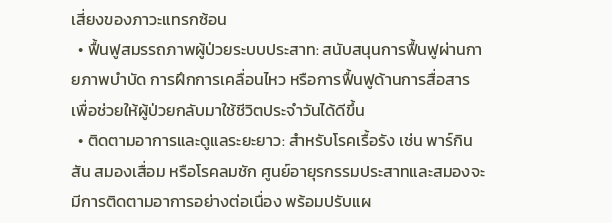เสี่ยงของภาวะแทรกซ้อน
  • ฟื้นฟูสมรรถภาพผู้ป่วยระบบประสาท: สนับสนุนการฟื้นฟูผ่านกายภาพบำบัด การฝึกการเคลื่อนไหว หรือการฟื้นฟูด้านการสื่อสาร เพื่อช่วยให้ผู้ป่วยกลับมาใช้ชีวิตประจำวันได้ดีขึ้น
  • ติดตามอาการและดูแลระยะยาว: สำหรับโรคเรื้อรัง เช่น พาร์กินสัน สมองเสื่อม หรือโรคลมชัก ศูนย์อายุรกรรมประสาทและสมองจะมีการติดตามอาการอย่างต่อเนื่อง พร้อมปรับแผ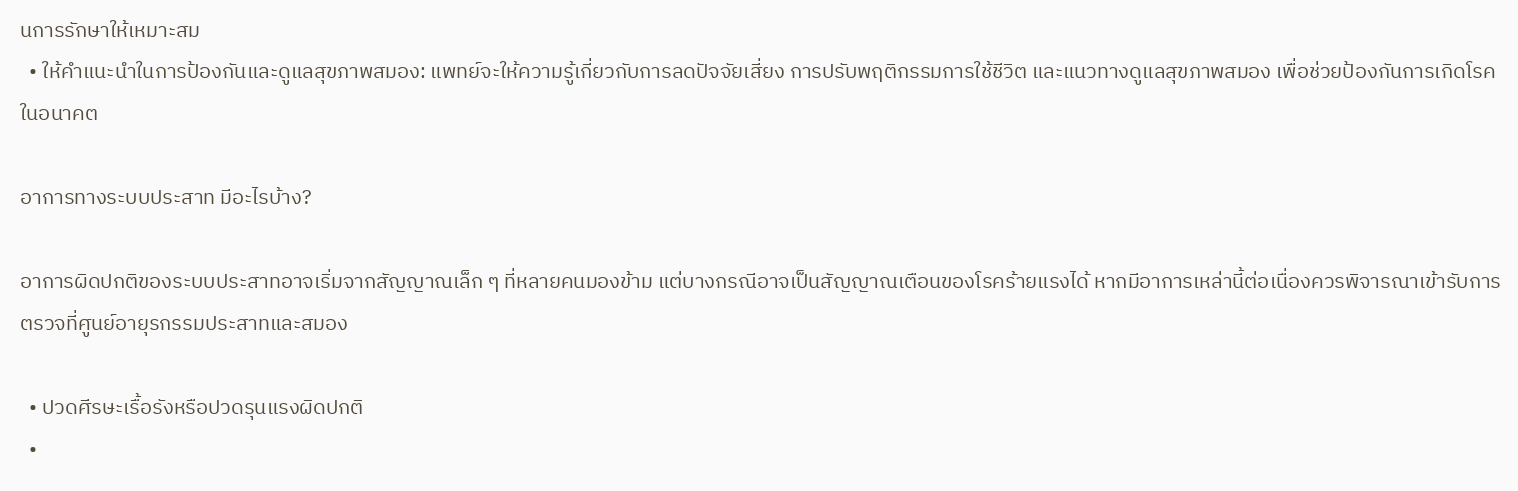นการรักษาให้เหมาะสม
  • ให้คำแนะนำในการป้องกันและดูแลสุขภาพสมอง: แพทย์จะให้ความรู้เกี่ยวกับการลดปัจจัยเสี่ยง การปรับพฤติกรรมการใช้ชีวิต และแนวทางดูแลสุขภาพสมอง เพื่อช่วยป้องกันการเกิดโรคในอนาคต

อาการทางระบบประสาท มีอะไรบ้าง?

อาการผิดปกติของระบบประสาทอาจเริ่มจากสัญญาณเล็ก ๆ ที่หลายคนมองข้าม แต่บางกรณีอาจเป็นสัญญาณเตือนของโรคร้ายแรงได้ หากมีอาการเหล่านี้ต่อเนื่องควรพิจารณาเข้ารับการตรวจที่ศูนย์อายุรกรรมประสาทและสมอง

  • ปวดศีรษะเรื้อรังหรือปวดรุนแรงผิดปกติ
  •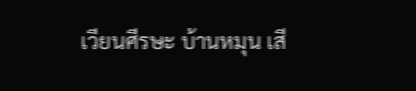เวียนศีรษะ บ้านหมุน เสี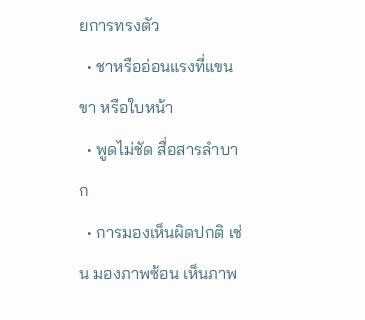ยการทรงตัว
  • ชาหรืออ่อนแรงที่แขน ขา หรือใบหน้า
  • พูดไม่ชัด สื่อสารลำบาก
  • การมองเห็นผิดปกติ เช่น มองภาพซ้อน เห็นภาพ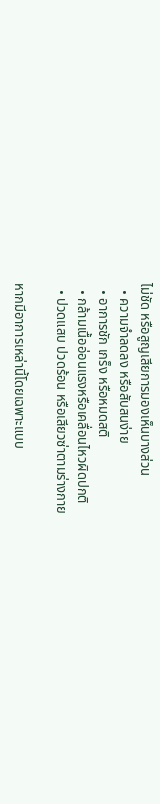ไม่ชัด หรือสูญเสียการมองเห็นบางส่วน
  • ความจำลดลง หรือสับสนง่าย
  • อาการชัก เกร็ง หรือหมดสติ
  • กล้ามเนื้ออ่อนแรงหรือเคลื่อนไหวผิดปกติ
  • ปวดแสบ ปวดร้อน หรือเสียวซ่าตามร่างกาย

หากมีอาการเหล่านี้โดยเฉพาะแบบ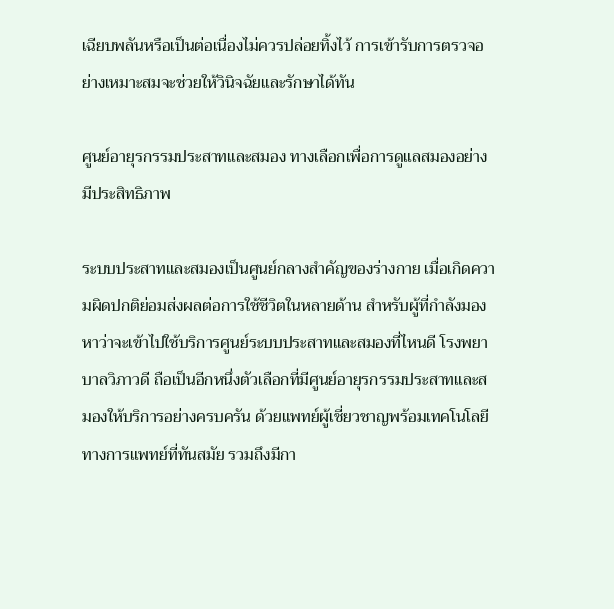เฉียบพลันหรือเป็นต่อเนื่องไม่ควรปล่อยทิ้งไว้ การเข้ารับการตรวจอย่างเหมาะสมจะช่วยให้วินิจฉัยและรักษาได้ทัน

ศูนย์อายุรกรรมประสาทและสมอง ทางเลือกเพื่อการดูแลสมองอย่างมีประสิทธิภาพ

ระบบประสาทและสมองเป็นศูนย์กลางสำคัญของร่างกาย เมื่อเกิดความผิดปกติย่อมส่งผลต่อการใช้ชีวิตในหลายด้าน สำหรับผู้ที่กำลังมองหาว่าจะเข้าไปใช้บริการศูนย์ระบบประสาทและสมองที่ไหนดี โรงพยาบาลวิภาวดี ถือเป็นอีกหนึ่งตัวเลือกที่มีศูนย์อายุรกรรมประสาทและสมองให้บริการอย่างครบครัน ด้วยแพทย์ผู้เชี่ยวชาญพร้อมเทคโนโลยีทางการแพทย์ที่ทันสมัย รวมถึงมีกา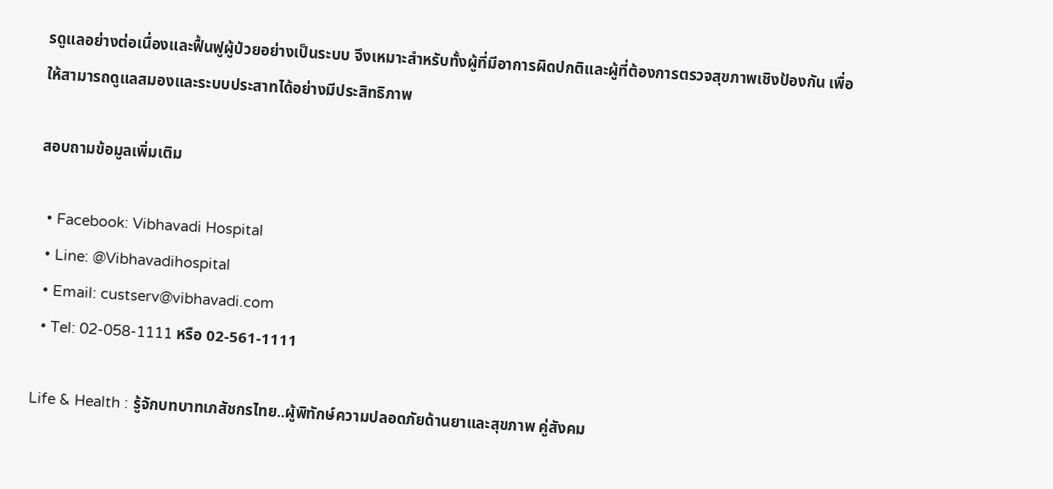รดูแลอย่างต่อเนื่องและฟื้นฟูผู้ป่วยอย่างเป็นระบบ จึงเหมาะสำหรับทั้งผู้ที่มีอาการผิดปกติและผู้ที่ต้องการตรวจสุขภาพเชิงป้องกัน เพื่อให้สามารถดูแลสมองและระบบประสาทได้อย่างมีประสิทธิภาพ

สอบถามข้อมูลเพิ่มเติม

  • Facebook: Vibhavadi Hospital
  • Line: @Vibhavadihospital
  • Email: custserv@vibhavadi.com
  • Tel: 02-058-1111 หรือ 02-561-1111

Life & Health : รู้จักบทบาทเภสัชกรไทย..ผู้พิทักษ์ความปลอดภัยด้านยาและสุขภาพ คู่สังคม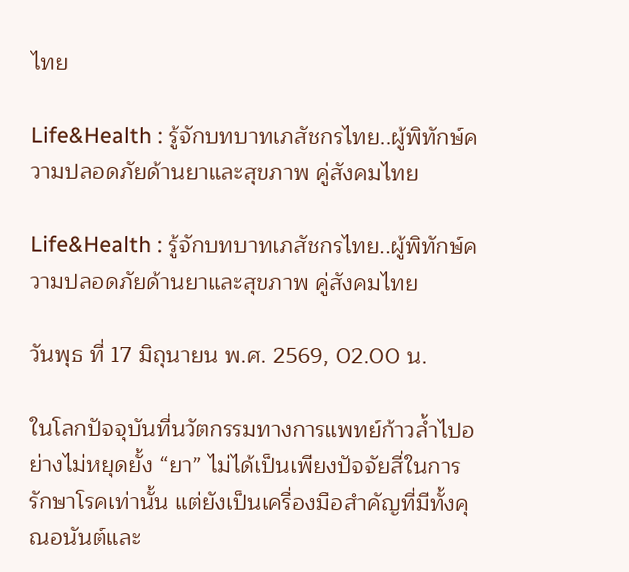ไทย

Life&Health : รู้จักบทบาทเภสัชกรไทย..ผู้พิทักษ์ความปลอดภัยด้านยาและสุขภาพ คู่สังคมไทย

Life&Health : รู้จักบทบาทเภสัชกรไทย..ผู้พิทักษ์ความปลอดภัยด้านยาและสุขภาพ คู่สังคมไทย

วันพุธ ที่ 17 มิถุนายน พ.ศ. 2569, 02.00 น.

ในโลกปัจจุบันที่นวัตกรรมทางการแพทย์ก้าวล้ำไปอย่างไม่หยุดยั้ง “ยา” ไม่ได้เป็นเพียงปัจจัยสี่ในการรักษาโรคเท่านั้น แต่ยังเป็นเครื่องมือสำคัญที่มีทั้งคุณอนันต์และ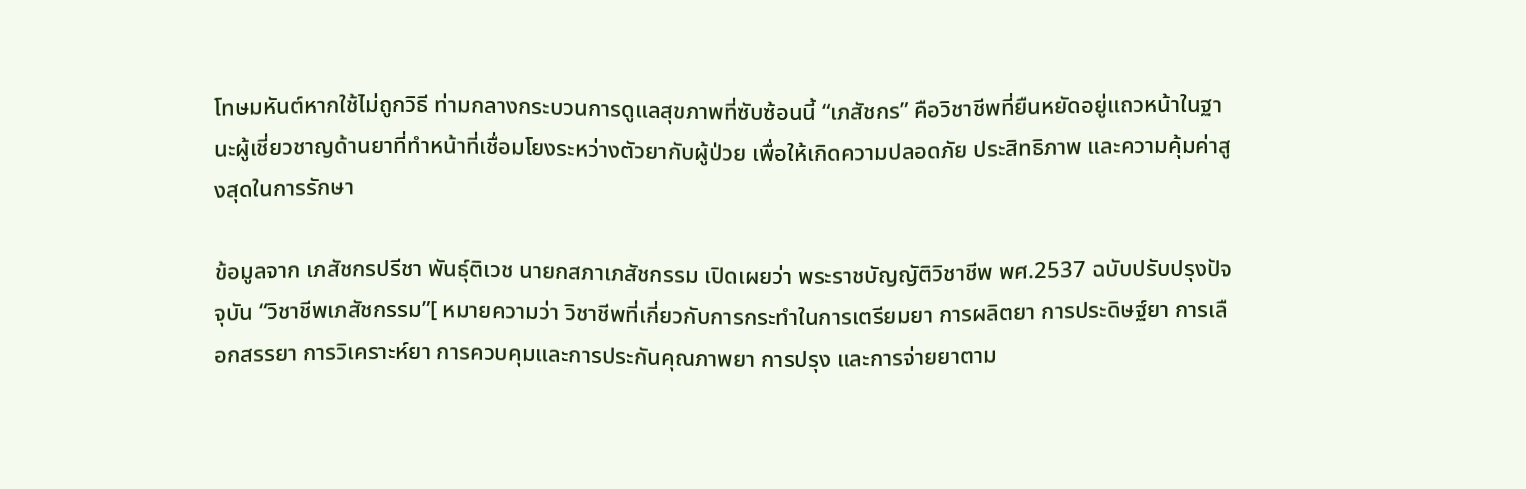โทษมหันต์หากใช้ไม่ถูกวิธี ท่ามกลางกระบวนการดูแลสุขภาพที่ซับซ้อนนี้ “เภสัชกร” คือวิชาชีพที่ยืนหยัดอยู่แถวหน้าในฐานะผู้เชี่ยวชาญด้านยาที่ทำหน้าที่เชื่อมโยงระหว่างตัวยากับผู้ป่วย เพื่อให้เกิดความปลอดภัย ประสิทธิภาพ และความคุ้มค่าสูงสุดในการรักษา

ข้อมูลจาก เภสัชกรปรีชา พันธุ์ติเวช นายกสภาเภสัชกรรม เปิดเผยว่า พระราชบัญญัติวิชาชีพ พศ.2537 ฉบับปรับปรุงปัจจุบัน “วิชาชีพเภสัชกรรม”[ หมายความว่า วิชาชีพที่เกี่ยวกับการกระทำในการเตรียมยา การผลิตยา การประดิษฐ์ยา การเลือกสรรยา การวิเคราะห์ยา การควบคุมและการประกันคุณภาพยา การปรุง และการจ่ายยาตาม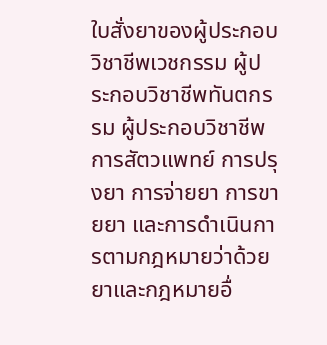ใบสั่งยาของผู้ประกอบวิชาชีพเวชกรรม ผู้ประกอบวิชาชีพทันตกรรม ผู้ประกอบวิชาชีพการสัตวแพทย์ การปรุงยา การจ่ายยา การขายยา และการดำเนินการตามกฎหมายว่าด้วยยาและกฎหมายอื่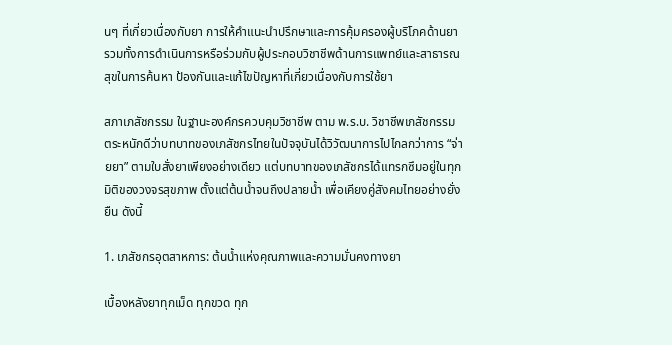นๆ ที่เกี่ยวเนื่องกับยา การให้คำแนะนำปรึกษาและการคุ้มครองผู้บริโภคด้านยา รวมทั้งการดำเนินการหรือร่วมกับผู้ประกอบวิชาชีพด้านการแพทย์และสาธารณสุขในการค้นหา ป้องกันและแก้ไขปัญหาที่เกี่ยวเนื่องกับการใช้ยา

สภาเภสัชกรรม ในฐานะองค์กรควบคุมวิชาชีพ ตาม พ.ร.บ. วิชาชีพเภสัชกรรม ตระหนักดีว่าบทบาทของเภสัชกรไทยในปัจจุบันได้วิวัฒนาการไปไกลกว่าการ “จ่ายยา” ตามใบสั่งยาเพียงอย่างเดียว แต่บทบาทของเภสัชกรได้แทรกซึมอยู่ในทุกมิติของวงจรสุขภาพ ตั้งแต่ต้นน้ำจนถึงปลายน้ำ เพื่อเคียงคู่สังคมไทยอย่างยั่งยืน ดังนี้

1. เภสัชกรอุตสาหการ: ต้นน้ำแห่งคุณภาพและความมั่นคงทางยา

เบื้องหลังยาทุกเม็ด ทุกขวด ทุก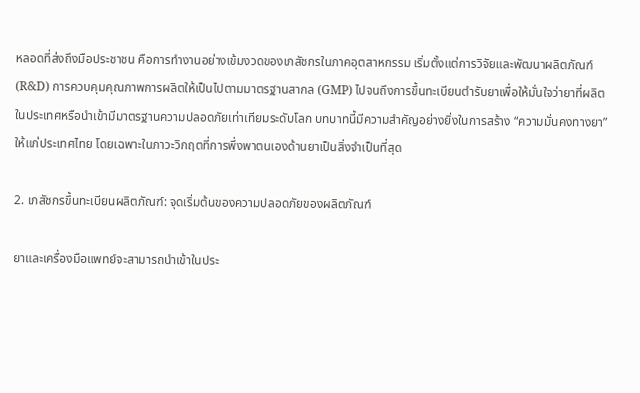หลอดที่ส่งถึงมือประชาชน คือการทำงานอย่างเข้มงวดของเภสัชกรในภาคอุตสาหกรรม เริ่มตั้งแต่การวิจัยและพัฒนาผลิตภัณฑ์ (R&D) การควบคุมคุณภาพการผลิตให้เป็นไปตามมาตรฐานสากล (GMP) ไปจนถึงการขึ้นทะเบียนตำรับยาเพื่อให้มั่นใจว่ายาที่ผลิตในประเทศหรือนำเข้ามีมาตรฐานความปลอดภัยเท่าเทียมระดับโลก บทบาทนี้มีความสำคัญอย่างยิ่งในการสร้าง “ความมั่นคงทางยา” ให้แก่ประเทศไทย โดยเฉพาะในภาวะวิกฤตที่การพึ่งพาตนเองด้านยาเป็นสิ่งจำเป็นที่สุด

2. เภสัชกรขึ้นทะเบียนผลิตภัณฑ์: จุดเริ่มต้นของความปลอดภัยของผลิตภัณฑ์

ยาและเครื่องมือแพทย์จะสามารถนำเข้าในประ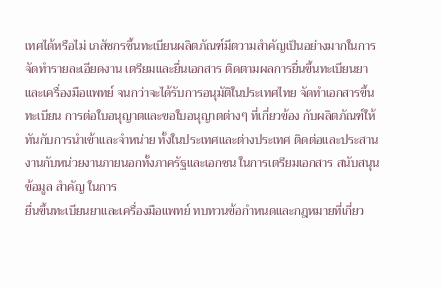เทศได้หรือไม่ เภสัชกรชึ้นทะเบียนผลิตภัณฑ์มีตวามสำคัญเป็นอย่างมากในการจัดทำรายละเอียดงาน เตรียมและยื่นเอกสาร ติดตามผลการยื่นขึ้นทะเบียนยาและเครื่องมือแพทย์ จนกว่าจะได้รับการอนุมัติในประเทศไทย จัดทำเอกสารขึ้นทะเบียน การต่อใบอนุญาตและขอใบอนุญาตต่างๆ ที่เกี่ยวข้อง กับผลิตภัณฑ์ให้ทันกับการนำเข้าและจำหน่าย ทั้งในประเทศและต่างประเทศ ติดต่อและประสานงานกับหน่วยงานภายนอกทั้งภาครัฐและเอกชน ในการเตรียมเอกสาร สนับสนุนข้อมูล สำคัญ ในการ
ยื่นขึ้นทะเบียนยาและเครื่องมือแพทย์ ทบทวนข้อกำหนดและกฎหมายที่เกี่ยว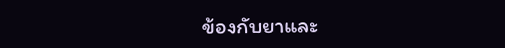ข้องกับยาและ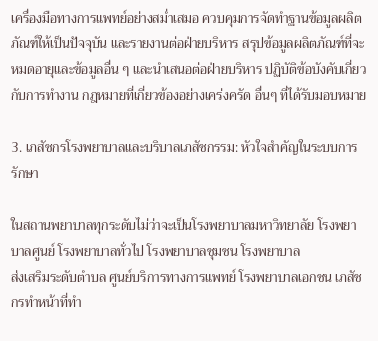เครื่องมือทางการแพทย์อย่างสม่ำเสมอ ควบคุมการจัดทำฐานข้อมูลผลิตภัณฑ์ให้เป็นปัจจุบัน และรายงานต่อฝ่ายบริหาร สรุปข้อมูลผลิตภัณฑ์ที่จะหมดอายุและข้อมูลอื่น ๆ และนำเสนอต่อฝ่ายบริหาร ปฏิบัติข้อบังคับเกี่ยวกับการทำงาน กฎหมายที่เกี่ยวข้องอย่างเคร่งครัด อื่นๆ ที่ได้รับมอบหมาย

3. เภสัชกรโรงพยาบาลและบริบาลเภสัชกรรม: หัวใจสำคัญในระบบการรักษา

ในสถานพยาบาลทุกระดับไม่ว่าจะเป็นโรงพยาบาลมหาวิทยาลัย โรงพยาบาลศูนย์ โรงพยาบาลทั่วไป โรงพยาบาลชุมชน โรงพยาบาล
ส่งเสริมระดับตำบล ศูนย์บริการทางการแพทย์ โรงพยาบาลเอกชน เภสัชกรทำหน้าที่ทำ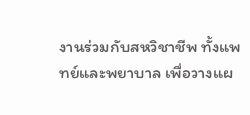งานร่วมกับสหวิชาชีพ ทั้งแพทย์และพยาบาล เพื่อวางแผ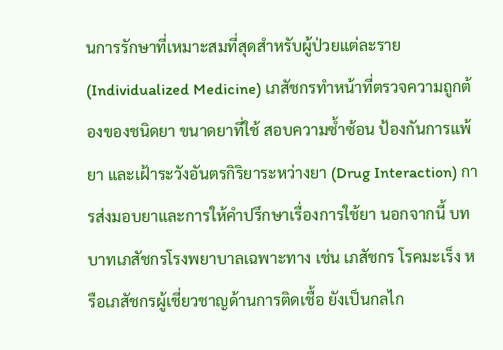นการรักษาที่เหมาะสมที่สุดสำหรับผู้ป่วยแต่ละราย (Individualized Medicine) เภสัชกรทำหน้าที่ตรวจความถูกต้องของชนิดยา ขนาดยาที่ใช้ สอบความซ้ำซ้อน ป้องกันการแพ้ยา และเฝ้าระวังอันตรกิริยาระหว่างยา (Drug Interaction) การส่งมอบยาและการให้คำปรึกษาเรื่องการใช้ยา นอกจากนี้ บทบาทเภสัชกรโรงพยาบาลเฉพาะทาง เช่น เภสัชกร โรคมะเร็ง หรือเภสัชกรผู้เชี่ยวชาญด้านการติดเชื้อ ยังเป็นกลไก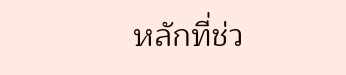หลักที่ช่ว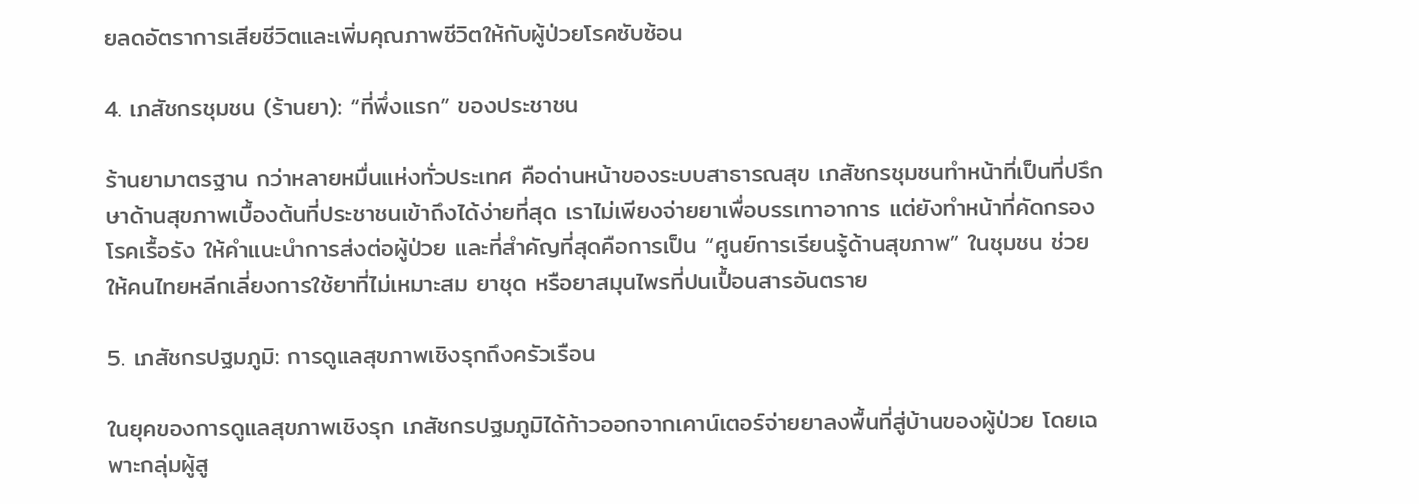ยลดอัตราการเสียชีวิตและเพิ่มคุณภาพชีวิตให้กับผู้ป่วยโรคซับซ้อน

4. เภสัชกรชุมชน (ร้านยา): “ที่พึ่งแรก” ของประชาชน

ร้านยามาตรฐาน กว่าหลายหมื่นแห่งทั่วประเทศ คือด่านหน้าของระบบสาธารณสุข เภสัชกรชุมชนทำหน้าที่เป็นที่ปรึกษาด้านสุขภาพเบื้องต้นที่ประชาชนเข้าถึงได้ง่ายที่สุด เราไม่เพียงจ่ายยาเพื่อบรรเทาอาการ แต่ยังทำหน้าที่คัดกรองโรคเรื้อรัง ให้คำแนะนำการส่งต่อผู้ป่วย และที่สำคัญที่สุดคือการเป็น “ศูนย์การเรียนรู้ด้านสุขภาพ” ในชุมชน ช่วยให้คนไทยหลีกเลี่ยงการใช้ยาที่ไม่เหมาะสม ยาชุด หรือยาสมุนไพรที่ปนเปื้อนสารอันตราย

5. เภสัชกรปฐมภูมิ: การดูแลสุขภาพเชิงรุกถึงครัวเรือน

ในยุคของการดูแลสุขภาพเชิงรุก เภสัชกรปฐมภูมิได้ก้าวออกจากเคาน์เตอร์จ่ายยาลงพื้นที่สู่บ้านของผู้ป่วย โดยเฉพาะกลุ่มผู้สู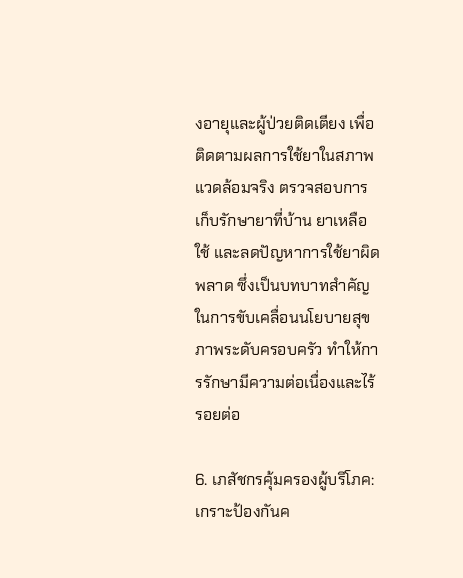งอายุและผู้ป่วยติดเตียง เพื่อติดตามผลการใช้ยาในสภาพแวดล้อมจริง ตรวจสอบการเก็บรักษายาที่บ้าน ยาเหลือใช้ และลดปัญหาการใช้ยาผิดพลาด ซึ่งเป็นบทบาทสำคัญในการขับเคลื่อนนโยบายสุขภาพระดับครอบครัว ทำให้การรักษามีความต่อเนื่องและไร้รอยต่อ

6. เภสัชกรคุ้มครองผู้บริโภค: เกราะป้องกันค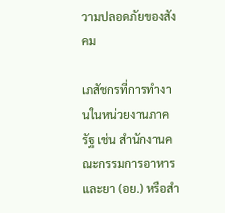วามปลอดภัยของสังคม

เภสัชกรที่การทำงานในหน่วยงานภาครัฐ เช่น สำนักงานคณะกรรมการอาหารและยา (อย.) หรือสำ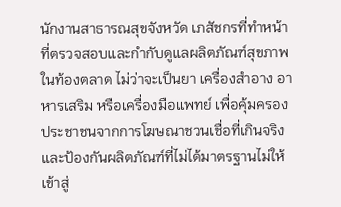นักงานสาธารณสุขจังหวัด เภสัชกรที่ทำหน้าที่ตรวจสอบและกำกับดูแลผลิตภัณฑ์สุขภาพในท้องตลาด ไม่ว่าจะเป็นยา เครื่องสำอาง อาหารเสริม หรือเครื่องมือแพทย์ เพื่อคุ้มครองประชาชนจากการโฆษณาชวนเชื่อที่เกินจริง และป้องกันผลิตภัณฑ์ที่ไม่ได้มาตรฐานไม่ให้เข้าสู่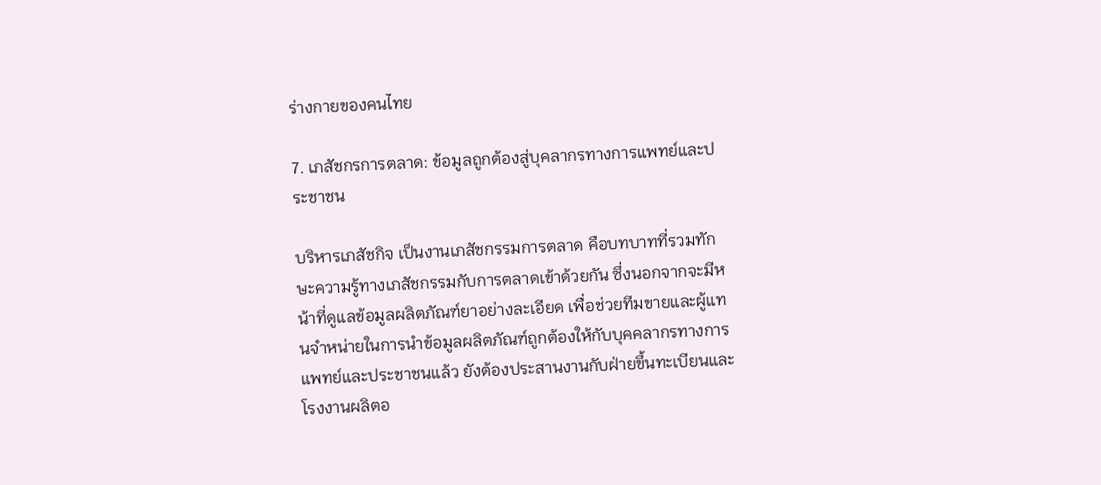ร่างกายของคนไทย

7. เภสัชกรการตลาด: ข้อมูลถูกต้องสู่บุคลากรทางการแพทย์และประชาชน

บริหารเภสัชกิจ เป็นงานเภสัชกรรมการตลาด คือบทบาทที่รวมทักษะความรู้ทางเภสัชกรรมกับการตลาดเข้าด้วยกัน ซึ่งนอกจากจะมีหน้าที่ดูแลข้อมูลผลิตภัณฑ์ยาอย่างละเอียด เพื่อช่วยทีมขายและผู้แทนจำหน่ายในการนำข้อมูลผลิตภัณฑ์ถูกต้องให้กับบุคคลากรทางการแพทย์และประชาชนแล้ว ยังต้องประสานงานกับฝ่ายขึ้นทะเบียนและโรงงานผลิตอ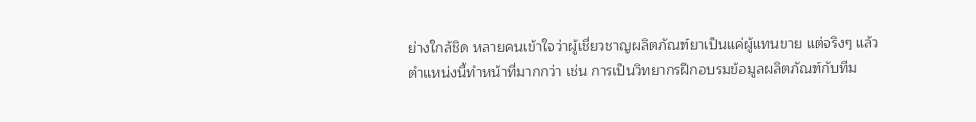ย่างใกล้ชิด หลายคนเข้าใจว่าผู้เชี่ยวชาญผลิตภัณฑ์ยาเป็นแค่ผู้แทนขาย แต่จริงๆ แล้วตำแหน่งนี้ทำหน้าที่มากกว่า เช่น การเป็นวิทยากรฝึกอบรมข้อมูลผลิตภัณฑ์กับทีม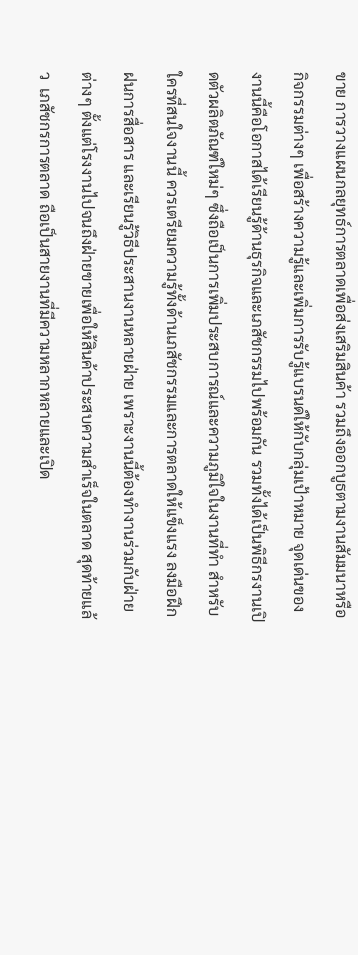ขาย การวางแผนกลยุทธ์การตลาดเพื่อส่งเสริมสินค้า รวมถึงออกบูธตามงานสัมมนาหรือกิจกรรมต่างๆ เพื่อสร้างความรู้และเพิ่มการรับรู้แบรนด์ให้กับกลุ่มเป้าหมาย จุดเด่นของงานนี้คือโอกาสได้เรียนรู้ด้านธุรกิจและเภสัชกรรมไปพร้อมกัน รวมทั้งได้เป็นพิธีกรงานเปิดตัวผลิตภัณฑ์ใหม่ๆ ซึ่งถือเป็นการเพิ่มประสบการณ์และความภูมิใจในงานที่ทำ สำหรับใครที่สนใจงานนี้ ควรเตรียมความรู้ทั้งด้านเภสัชกรรมและการตลาดให้แข็งแรง ลงมือฝึกฝนการสื่อสาร และเรียนรู้วิธีประสานงานหลายฝ่าย เพราะงานนี้ต้องทำงานร่วมกับฝ่ายต่างๆ ตั้งแต่โรงงานไปจนถึงฝ่ายขายเพื่อให้สินค้าประสบความสำเร็จในตลาด สุดท้ายแล้ว  เภสัชกรการตลาด ถือเป็นสายงานที่มีความหลากหลายและเปิด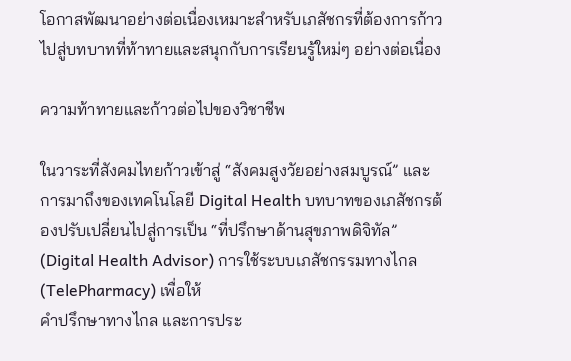โอกาสพัฒนาอย่างต่อเนื่องเหมาะสำหรับเภสัชกรที่ต้องการก้าวไปสู่บทบาทที่ท้าทายและสนุกกับการเรียนรู้ใหม่ๆ อย่างต่อเนื่อง

ความท้าทายและก้าวต่อไปของวิชาชีพ

ในวาระที่สังคมไทยก้าวเข้าสู่ “สังคมสูงวัยอย่างสมบูรณ์” และการมาถึงของเทคโนโลยี Digital Health บทบาทของเภสัชกรต้องปรับเปลี่ยนไปสู่การเป็น “ที่ปรึกษาด้านสุขภาพดิจิทัล” (Digital Health Advisor) การใช้ระบบเภสัชกรรมทางไกล (TelePharmacy) เพื่อให้
คำปรึกษาทางไกล และการประ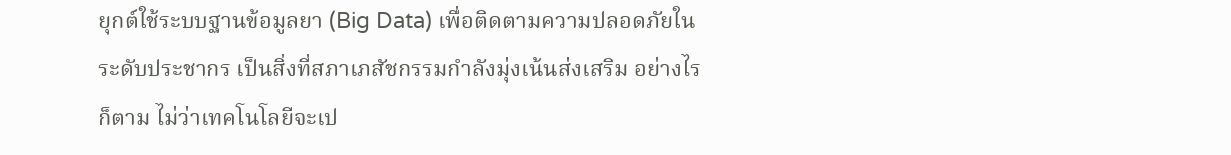ยุกต์ใช้ระบบฐานข้อมูลยา (Big Data) เพื่อติดตามความปลอดภัยในระดับประชากร เป็นสิ่งที่สภาเภสัชกรรมกำลังมุ่งเน้นส่งเสริม อย่างไรก็ตาม ไม่ว่าเทคโนโลยีจะเป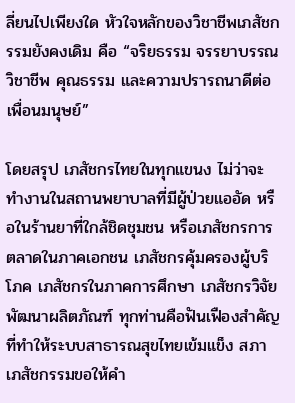ลี่ยนไปเพียงใด หัวใจหลักของวิชาชีพเภสัชกรรมยังคงเดิม คือ “จริยธรรม จรรยาบรรณวิชาชีพ คุณธรรม และความปรารถนาดีต่อเพื่อนมนุษย์”

โดยสรุป เภสัชกรไทยในทุกแขนง ไม่ว่าจะทำงานในสถานพยาบาลที่มีผู้ป่วยแออัด หรือในร้านยาที่ใกล้ชิดชุมชน หรือเภสัชกรการตลาดในภาคเอกชน เภสัชกรคุ้มครองผู้บริโภค เภสัชกรในภาคการศึกษา เภสัชกรวิจัยพัฒนาผลิตภัณฑ์ ทุกท่านคือฟันเฟืองสำคัญที่ทำให้ระบบสาธารณสุขไทยเข้มแข็ง สภาเภสัชกรรมขอให้คำ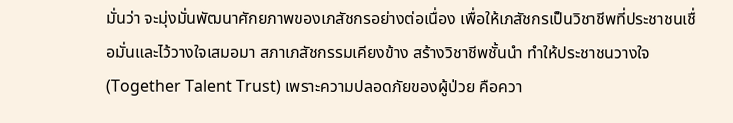มั่นว่า จะมุ่งมั่นพัฒนาศักยภาพของเภสัชกรอย่างต่อเนื่อง เพื่อให้เภสัชกรเป็นวิชาชีพที่ประชาชนเชื่อมั่นและไว้วางใจเสมอมา สภาเภสัชกรรมเคียงข้าง สร้างวิชาชีพชั้นนำ ทำให้ประชาชนวางใจ (Together Talent Trust) เพราะความปลอดภัยของผู้ป่วย คือควา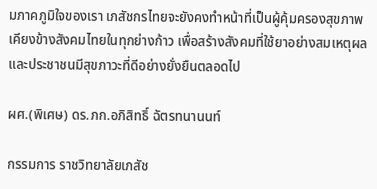มภาคภูมิใจของเรา เภสัชกรไทยจะยังคงทำหน้าที่เป็นผู้คุ้มครองสุขภาพ เคียงข้างสังคมไทยในทุกย่างก้าว เพื่อสร้างสังคมที่ใช้ยาอย่างสมเหตุผลและประชาชนมีสุขภาวะที่ดีอย่างยั่งยืนตลอดไป

ผศ.(พิเศษ) ดร.ภก.อภิสิทธิ์ ฉัตรทนานนท์

กรรมการ ราชวิทยาลัยเภสัช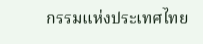กรรมแห่งประเทศไทย